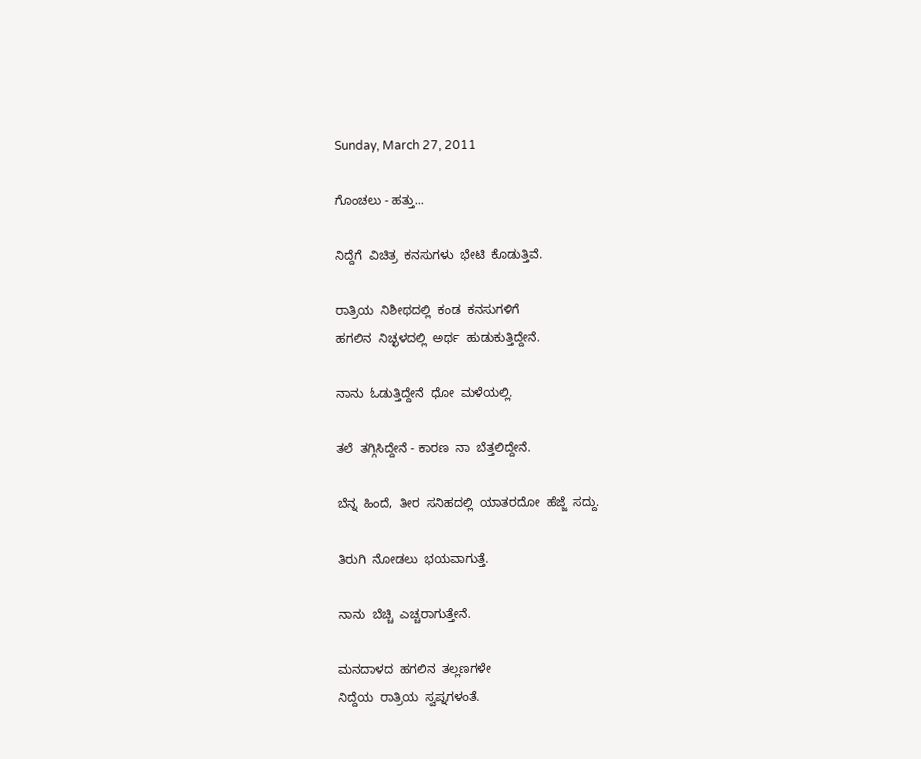Sunday, March 27, 2011

ಗೊಂಚಲು - ಹತ್ತು...

ನಿದ್ದೆಗೆ  ವಿಚಿತ್ರ  ಕನಸುಗಳು  ಭೇಟಿ  ಕೊಡುತ್ತಿವೆ.

ರಾತ್ರಿಯ  ನಿಶೀಥದಲ್ಲಿ  ಕಂಡ  ಕನಸುಗಳಿಗೆ
ಹಗಲಿನ  ನಿಚ್ಛಳದಲ್ಲಿ  ಅರ್ಥ  ಹುಡುಕುತ್ತಿದ್ದೇನೆ.

ನಾನು  ಓಡುತ್ತಿದ್ದೇನೆ  ಧೋ  ಮಳೆಯಲ್ಲಿ.

ತಲೆ  ತಗ್ಗಿಸಿದ್ದೇನೆ - ಕಾರಣ  ನಾ  ಬೆತ್ತಲಿದ್ದೇನೆ.

ಬೆನ್ನ  ಹಿಂದೆ,  ತೀರ  ಸನಿಹದಲ್ಲಿ  ಯಾತರದೋ  ಹೆಜ್ಜೆ  ಸದ್ದು.

ತಿರುಗಿ  ನೋಡಲು  ಭಯವಾಗುತ್ತೆ.

ನಾನು  ಬೆಚ್ಚಿ  ಎಚ್ಚರಾಗುತ್ತೇನೆ.

ಮನದಾಳದ  ಹಗಲಿನ  ತಲ್ಲಣಗಳೇ
ನಿದ್ದೆಯ  ರಾತ್ರಿಯ  ಸ್ವಪ್ನಗಳಂತೆ.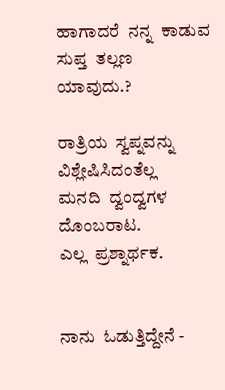ಹಾಗಾದರೆ  ನನ್ನ  ಕಾಡುವ  ಸುಪ್ತ  ತಲ್ಲಣ  ಯಾವುದು.?

ರಾತ್ರಿಯ  ಸ್ವಪ್ನವನ್ನು  ವಿಶ್ಲೇಷಿಸಿದಂತೆಲ್ಲ
ಮನದಿ  ದ್ವಂದ್ವಗಳ  ದೊಂಬರಾಟ.
ಎಲ್ಲ  ಪ್ರಶ್ನಾರ್ಥಕ.


ನಾನು  ಓಡುತ್ತಿದ್ದೇನೆ -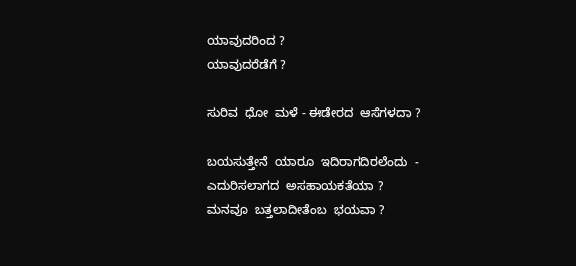ಯಾವುದರಿಂದ ?
ಯಾವುದರೆಡೆಗೆ ?

ಸುರಿವ  ಧೋ  ಮಳೆ - ಈಡೇರದ  ಆಸೆಗಳದಾ ?

ಬಯಸುತ್ತೇನೆ  ಯಾರೂ  ಇದಿರಾಗದಿರಲೆಂದು  -
ಎದುರಿಸಲಾಗದ  ಅಸಹಾಯಕತೆಯಾ ?
ಮನವೂ  ಬತ್ತಲಾದೀತೆಂಬ  ಭಯವಾ ?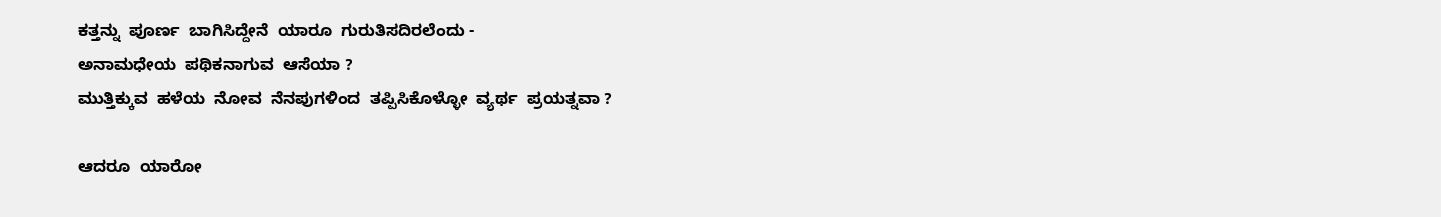ಕತ್ತನ್ನು  ಪೂರ್ಣ  ಬಾಗಿಸಿದ್ದೇನೆ  ಯಾರೂ  ಗುರುತಿಸದಿರಲೆಂದು -
ಅನಾಮಧೇಯ  ಪಥಿಕನಾಗುವ  ಆಸೆಯಾ ?
ಮುತ್ತಿಕ್ಕುವ  ಹಳೆಯ  ನೋವ  ನೆನಪುಗಳಿಂದ  ತಪ್ಪಿಸಿಕೊಳ್ಳೋ  ವ್ಯರ್ಥ  ಪ್ರಯತ್ನವಾ ?

ಆದರೂ  ಯಾರೋ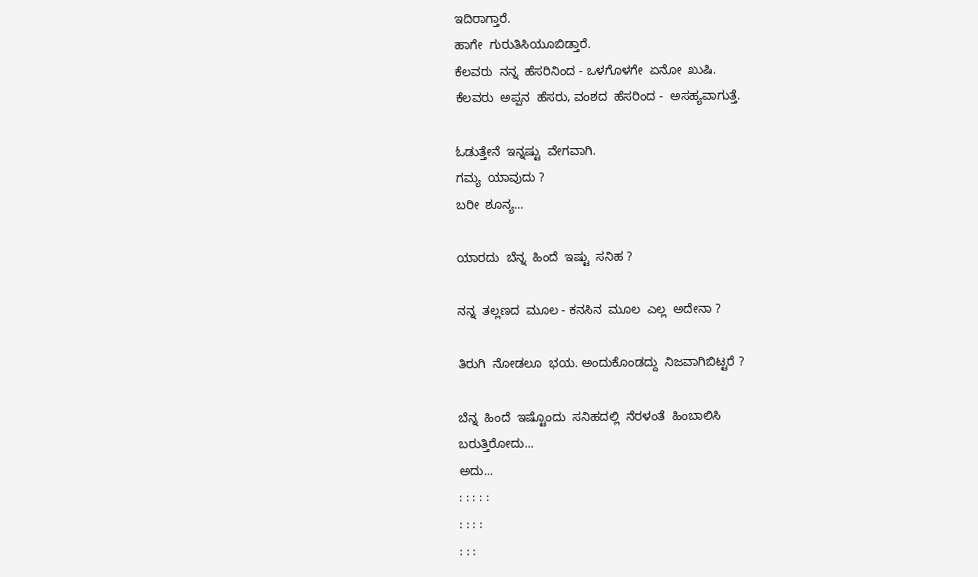ಇದಿರಾಗ್ತಾರೆ.
ಹಾಗೇ  ಗುರುತಿಸಿಯೂಬಿಡ್ತಾರೆ.
ಕೆಲವರು  ನನ್ನ  ಹೆಸರಿನಿಂದ - ಒಳಗೊಳಗೇ  ಏನೋ  ಖುಷಿ.
ಕೆಲವರು  ಅಪ್ಪನ  ಹೆಸರು, ವಂಶದ  ಹೆಸರಿಂದ -  ಅಸಹ್ಯವಾಗುತ್ತೆ.

ಓಡುತ್ತೇನೆ  ಇನ್ನಷ್ಟು  ವೇಗವಾಗಿ.
ಗಮ್ಯ  ಯಾವುದು ?
ಬರೀ  ಶೂನ್ಯ...

ಯಾರದು  ಬೆನ್ನ  ಹಿಂದೆ  ಇಷ್ಟು  ಸನಿಹ ?

ನನ್ನ  ತಲ್ಲಣದ  ಮೂಲ - ಕನಸಿನ  ಮೂಲ  ಎಲ್ಲ  ಅದೇನಾ ?

ತಿರುಗಿ  ನೋಡಲೂ  ಭಯ. ಅಂದುಕೊಂಡದ್ದು  ನಿಜವಾಗಿಬಿಟ್ಟರೆ ?

ಬೆನ್ನ  ಹಿಂದೆ  ಇಷ್ಟೊಂದು  ಸನಿಹದಲ್ಲಿ  ನೆರಳಂತೆ  ಹಿಂಬಾಲಿಸಿ
ಬರುತ್ತಿರೋದು...
ಅದು...
: : : : :
: : : :
: : :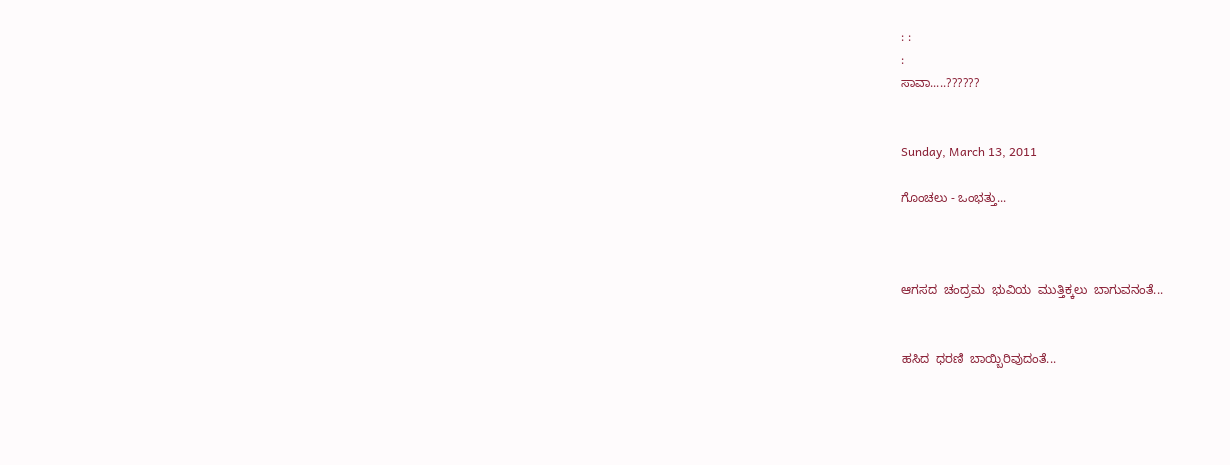: :
:
ಸಾವಾ.....??????


Sunday, March 13, 2011

ಗೊಂಚಲು - ಒಂಭತ್ತು...



ಆಗಸದ  ಚಂದ್ರಮ  ಭುವಿಯ  ಮುತ್ತಿಕ್ಕಲು  ಬಾಗುವನಂತೆ...


ಹಸಿದ  ಧರಣಿ  ಬಾಯ್ಬಿರಿವುದಂತೆ...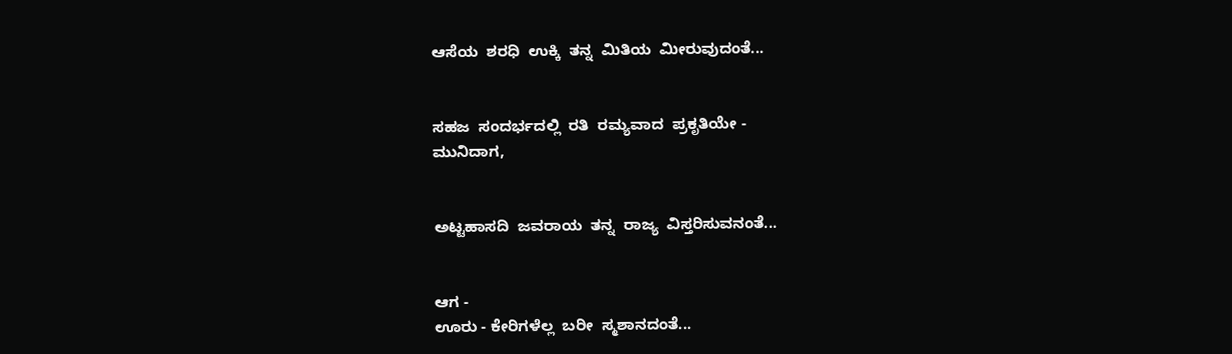ಆಸೆಯ  ಶರಧಿ  ಉಕ್ಕಿ  ತನ್ನ  ಮಿತಿಯ  ಮೀರುವುದಂತೆ...


ಸಹಜ  ಸಂದರ್ಭದಲ್ಲಿ  ರತಿ  ರಮ್ಯವಾದ  ಪ್ರಕೃತಿಯೇ -
ಮುನಿದಾಗ,


ಅಟ್ಟಹಾಸದಿ  ಜವರಾಯ  ತನ್ನ  ರಾಜ್ಯ  ವಿಸ್ತರಿಸುವನಂತೆ...


ಆಗ -
ಊರು - ಕೇರಿಗಳೆಲ್ಲ  ಬರೀ  ಸ್ಮಶಾನದಂತೆ...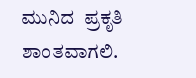ಮುನಿದ  ಪ್ರಕೃತಿ  ಶಾಂತವಾಗಲಿ.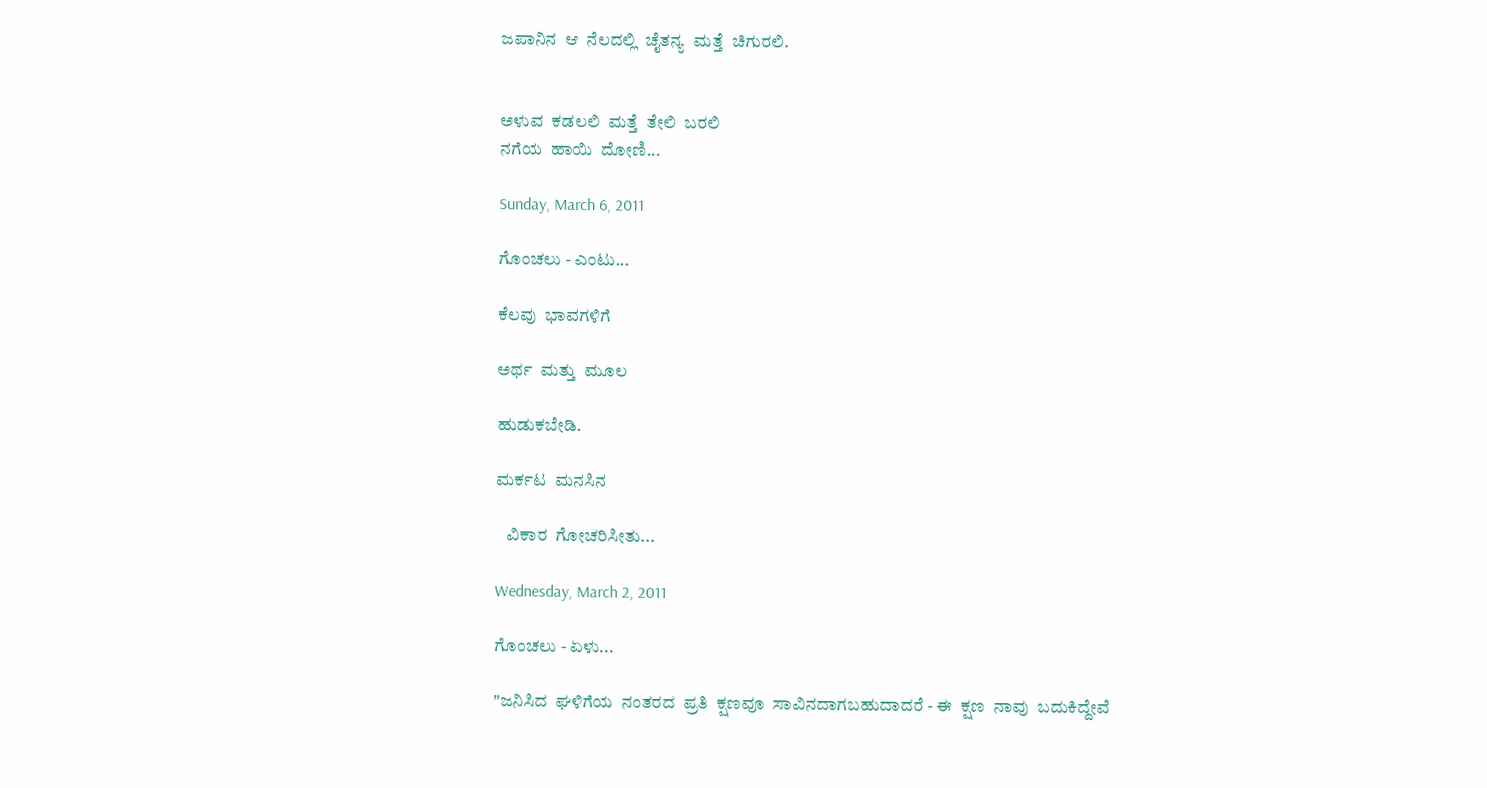ಜಪಾನಿನ  ಆ  ನೆಲದಲ್ಲಿ  ಚೈತನ್ಯ  ಮತ್ತೆ  ಚಿಗುರಲಿ.


ಅಳುವ  ಕಡಲಲಿ  ಮತ್ತೆ  ತೇಲಿ  ಬರಲಿ
ನಗೆಯ  ಹಾಯಿ  ದೋಣಿ...

Sunday, March 6, 2011

ಗೊಂಚಲು - ಎಂಟು...

ಕೆಲವು  ಭಾವಗಳಿಗೆ

ಅರ್ಥ  ಮತ್ತು  ಮೂಲ

ಹುಡುಕಬೇಡಿ.

ಮರ್ಕಟ  ಮನಸಿನ

   ವಿಕಾರ  ಗೋಚರಿಸೀತು...

Wednesday, March 2, 2011

ಗೊಂಚಲು - ಏಳು...

"ಜನಿಸಿದ  ಘಳಿಗೆಯ  ನಂತರದ  ಪ್ರತಿ  ಕ್ಷಣವೂ  ಸಾವಿನದಾಗಬಹುದಾದರೆ - ಈ  ಕ್ಷಣ  ನಾವು  ಬದುಕಿದ್ದೇವೆ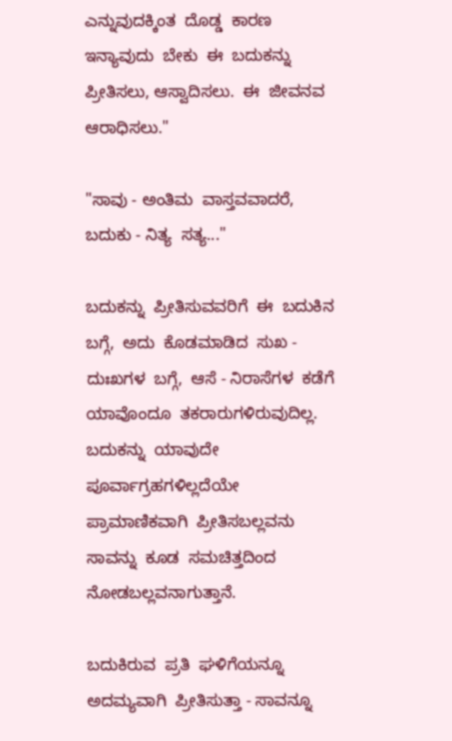ಎನ್ನುವುದಕ್ಕಿಂತ  ದೊಡ್ಡ  ಕಾರಣ  ಇನ್ಯಾವುದು  ಬೇಕು  ಈ  ಬದುಕನ್ನು  ಪ್ರೀತಿಸಲು, ಆಸ್ವಾದಿಸಲು.  ಈ  ಜೀವನವ  ಆರಾಧಿಸಲು."

"ಸಾವು - ಅಂತಿಮ  ವಾಸ್ತವವಾದರೆ,  ಬದುಕು - ನಿತ್ಯ  ಸತ್ಯ..."

ಬದುಕನ್ನು  ಪ್ರೀತಿಸುವವರಿಗೆ  ಈ  ಬದುಕಿನ  ಬಗ್ಗೆ,  ಅದು  ಕೊಡಮಾಡಿದ  ಸುಖ - ದುಃಖಗಳ  ಬಗ್ಗೆ,  ಆಸೆ - ನಿರಾಸೆಗಳ  ಕಡೆಗೆ  ಯಾವೊಂದೂ  ತಕರಾರುಗಳಿರುವುದಿಲ್ಲ.  ಬದುಕನ್ನು  ಯಾವುದೇ  ಪೂರ್ವಾಗ್ರಹಗಳಿಲ್ಲದೆಯೇ ಪ್ರಾಮಾಣಿಕವಾಗಿ  ಪ್ರೀತಿಸಬಲ್ಲವನು  ಸಾವನ್ನು  ಕೂಡ  ಸಮಚಿತ್ತದಿಂದ  ನೋಡಬಲ್ಲವನಾಗುತ್ತಾನೆ.

ಬದುಕಿರುವ  ಪ್ರತಿ  ಘಳಿಗೆಯನ್ನೂ  ಅದಮ್ಯವಾಗಿ  ಪ್ರೀತಿಸುತ್ತಾ - ಸಾವನ್ನೂ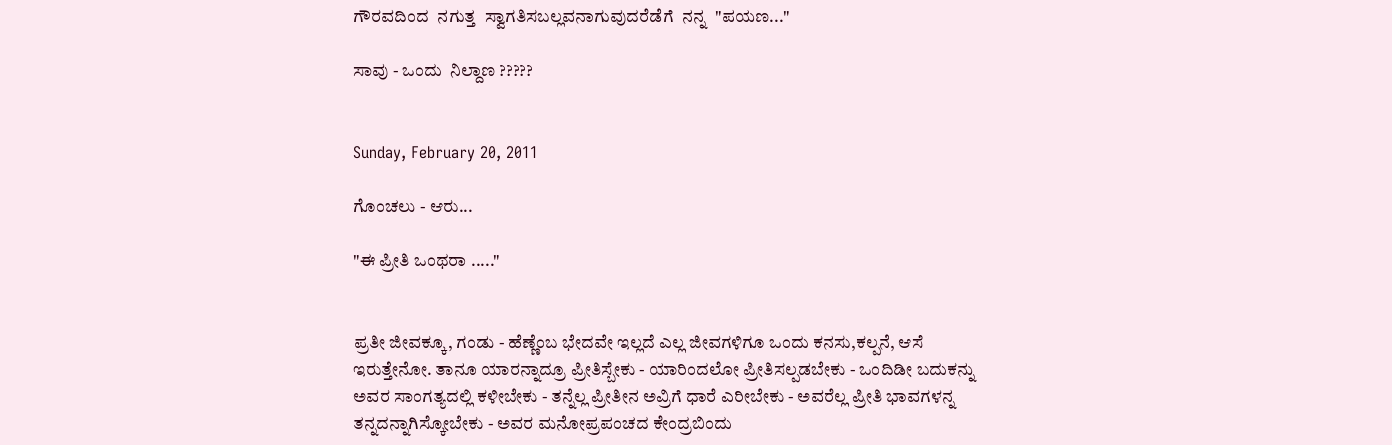ಗೌರವದಿಂದ  ನಗುತ್ತ  ಸ್ವಾಗತಿಸಬಲ್ಲವನಾಗುವುದರೆಡೆಗೆ  ನನ್ನ  "ಪಯಣ..."

ಸಾವು - ಒಂದು  ನಿಲ್ದಾಣ ?????


Sunday, February 20, 2011

ಗೊಂಚಲು - ಆರು...

"ಈ ಪ್ರೀತಿ ಒಂಥರಾ ....."


ಪ್ರತೀ ಜೀವಕ್ಕೂ, ಗಂಡು - ಹೆಣ್ಣೆಂಬ ಭೇದವೇ ಇಲ್ಲದೆ ಎಲ್ಲ ಜೀವಗಳಿಗೂ ಒಂದು ಕನಸು,ಕಲ್ಪನೆ, ಆಸೆ ಇರುತ್ತೇನೋ. ತಾನೂ ಯಾರನ್ನಾದ್ರೂ ಪ್ರೀತಿಸ್ಬೇಕು - ಯಾರಿಂದಲೋ ಪ್ರೀತಿಸಲ್ಪಡಬೇಕು - ಒಂದಿಡೀ ಬದುಕನ್ನು ಅವರ ಸಾಂಗತ್ಯದಲ್ಲಿ ಕಳೀಬೇಕು - ತನ್ನೆಲ್ಲ ಪ್ರೀತೀನ ಅವ್ರಿಗೆ ಧಾರೆ ಎರೀಬೇಕು - ಅವರೆಲ್ಲ ಪ್ರೀತಿ ಭಾವಗಳನ್ನ ತನ್ನದನ್ನಾಗಿಸ್ಕೋಬೇಕು - ಅವರ ಮನೋಪ್ರಪಂಚದ ಕೇಂದ್ರಬಿಂದು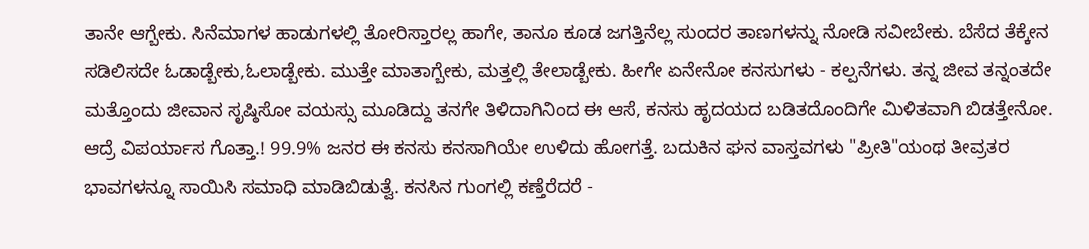ತಾನೇ ಆಗ್ಬೇಕು. ಸಿನೆಮಾಗಳ ಹಾಡುಗಳಲ್ಲಿ ತೋರಿಸ್ತಾರಲ್ಲ ಹಾಗೇ, ತಾನೂ ಕೂಡ ಜಗತ್ತಿನೆಲ್ಲ ಸುಂದರ ತಾಣಗಳನ್ನು ನೋಡಿ ಸವೀಬೇಕು. ಬೆಸೆದ ತೆಕ್ಕೇನ ಸಡಿಲಿಸದೇ ಓಡಾಡ್ಬೇಕು,ಓಲಾಡ್ಬೇಕು. ಮುತ್ತೇ ಮಾತಾಗ್ಬೇಕು, ಮತ್ತಲ್ಲಿ ತೇಲಾಡ್ಬೇಕು. ಹೀಗೇ ಏನೇನೋ ಕನಸುಗಳು - ಕಲ್ಪನೆಗಳು. ತನ್ನ ಜೀವ ತನ್ನಂತದೇ ಮತ್ತೊಂದು ಜೀವಾನ ಸೃಷ್ಠಿಸೋ ವಯಸ್ಸು ಮೂಡಿದ್ದು ತನಗೇ ತಿಳಿದಾಗಿನಿಂದ ಈ ಆಸೆ, ಕನಸು ಹೃದಯದ ಬಡಿತದೊಂದಿಗೇ ಮಿಳಿತವಾಗಿ ಬಿಡತ್ತೇನೋ. ಆದ್ರೆ ವಿಪರ್ಯಾಸ ಗೊತ್ತಾ.! 99.9% ಜನರ ಈ ಕನಸು ಕನಸಾಗಿಯೇ ಉಳಿದು ಹೋಗತ್ತೆ. ಬದುಕಿನ ಘನ ವಾಸ್ತವಗಳು "ಪ್ರೀತಿ"ಯಂಥ ತೀವ್ರತರ ಭಾವಗಳನ್ನೂ ಸಾಯಿಸಿ ಸಮಾಧಿ ಮಾಡಿಬಿಡುತ್ವೆ. ಕನಸಿನ ಗುಂಗಲ್ಲಿ ಕಣ್ತೆರೆದರೆ -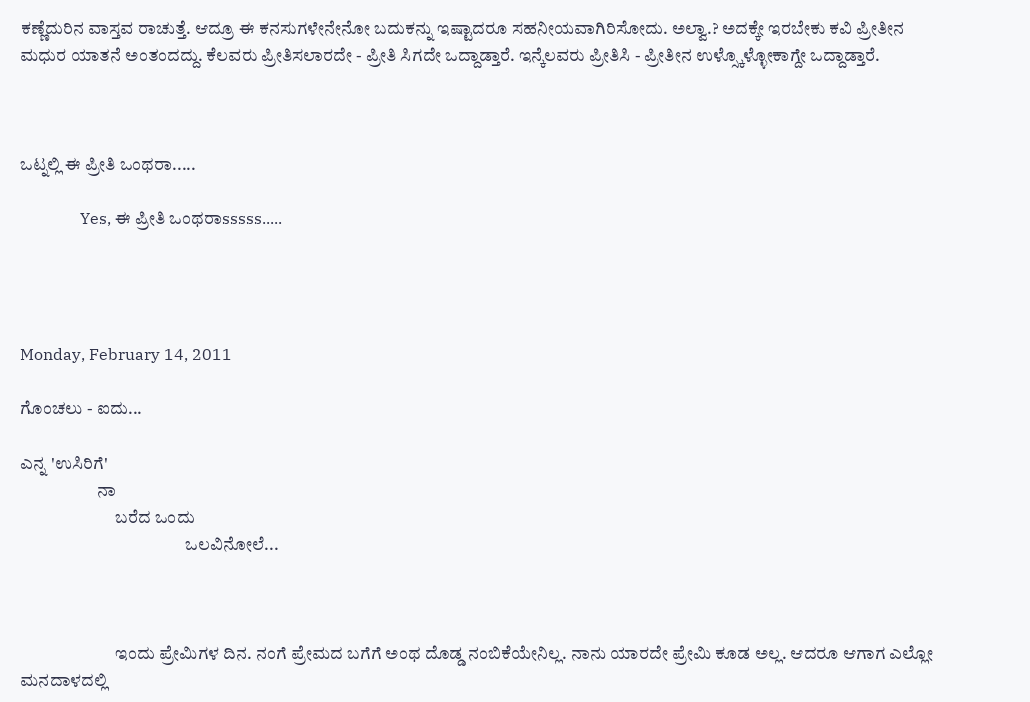ಕಣ್ಣೆದುರಿನ ವಾಸ್ತವ ರಾಚುತ್ತೆ. ಆದ್ರೂ ಈ ಕನಸುಗಳೇನೇನೋ ಬದುಕನ್ನು ಇಷ್ಟಾದರೂ ಸಹನೀಯವಾಗಿರಿಸೋದು. ಅಲ್ವಾ.? ಅದಕ್ಕೇ ಇರಬೇಕು ಕವಿ ಪ್ರೀತೀನ ಮಧುರ ಯಾತನೆ ಅಂತಂದದ್ದು. ಕೆಲವರು ಪ್ರೀತಿಸಲಾರದೇ - ಪ್ರೀತಿ ಸಿಗದೇ ಒದ್ದಾಡ್ತಾರೆ. ಇನ್ಕೆಲವರು ಪ್ರೀತಿಸಿ - ಪ್ರೀತೀನ ಉಳ್ಸ್ಕೊಳ್ಳೋಕಾಗ್ದೇ ಒದ್ದಾಡ್ತಾರೆ.



ಒಟ್ನಲ್ಲಿ ಈ ಪ್ರೀತಿ ಒಂಥರಾ.....

               Yes, ಈ ಪ್ರೀತಿ ಒಂಥರಾsssss.....




Monday, February 14, 2011

ಗೊಂಚಲು - ಐದು...

ಎನ್ನ 'ಉಸಿರಿಗೆ'
                      ನಾ
                           ಬರೆದ ಒಂದು
                                               ಒಲವಿನೋಲೆ...



                           ಇಂದು ಪ್ರೇಮಿಗಳ ದಿನ. ನಂಗೆ ಪ್ರೇಮದ ಬಗೆಗೆ ಅಂಥ ದೊಡ್ಡ ನಂಬಿಕೆಯೇನಿಲ್ಲ. ನಾನು ಯಾರದೇ ಪ್ರೇಮಿ ಕೂಡ ಅಲ್ಲ. ಆದರೂ ಆಗಾಗ ಎಲ್ಲೋ ಮನದಾಳದಲ್ಲಿ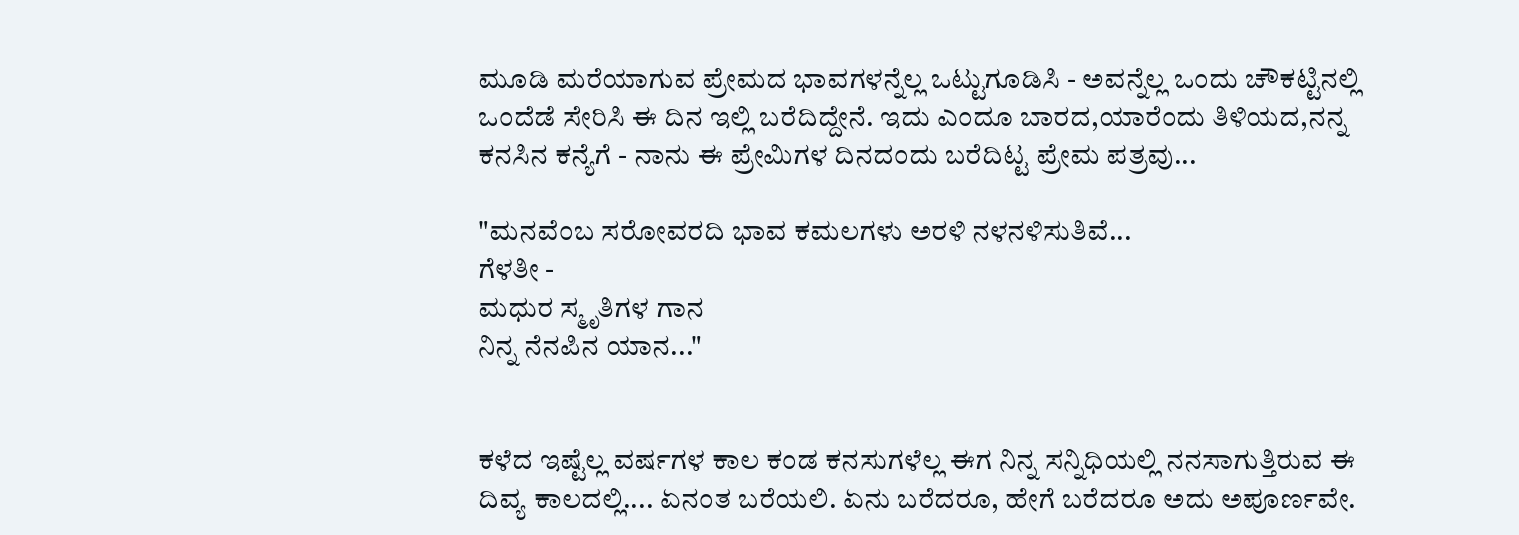ಮೂಡಿ ಮರೆಯಾಗುವ ಪ್ರೇಮದ ಭಾವಗಳನ್ನೆಲ್ಲ ಒಟ್ಟುಗೂಡಿಸಿ - ಅವನ್ನೆಲ್ಲ ಒಂದು ಚೌಕಟ್ಟಿನಲ್ಲಿ ಒಂದೆಡೆ ಸೇರಿಸಿ ಈ ದಿನ ಇಲ್ಲಿ ಬರೆದಿದ್ದೇನೆ. ಇದು ಎಂದೂ ಬಾರದ,ಯಾರೆಂದು ತಿಳಿಯದ,ನನ್ನ ಕನಸಿನ ಕನ್ಯೆಗೆ - ನಾನು ಈ ಪ್ರೇಮಿಗಳ ದಿನದಂದು ಬರೆದಿಟ್ಟ ಪ್ರೇಮ ಪತ್ರವು...

"ಮನವೆಂಬ ಸರೋವರದಿ ಭಾವ ಕಮಲಗಳು ಅರಳಿ ನಳನಳಿಸುತಿವೆ...
ಗೆಳತೀ -
ಮಧುರ ಸ್ಮೃತಿಗಳ ಗಾನ
ನಿನ್ನ ನೆನಪಿನ ಯಾನ..."


ಕಳೆದ ಇಷ್ಟೆಲ್ಲ ವರ್ಷಗಳ ಕಾಲ ಕಂಡ ಕನಸುಗಳೆಲ್ಲ ಈಗ ನಿನ್ನ ಸನ್ನಿಧಿಯಲ್ಲಿ ನನಸಾಗುತ್ತಿರುವ ಈ ದಿವ್ಯ ಕಾಲದಲ್ಲಿ.... ಏನಂತ ಬರೆಯಲಿ. ಏನು ಬರೆದರೂ, ಹೇಗೆ ಬರೆದರೂ ಅದು ಅಪೂರ್ಣವೇ.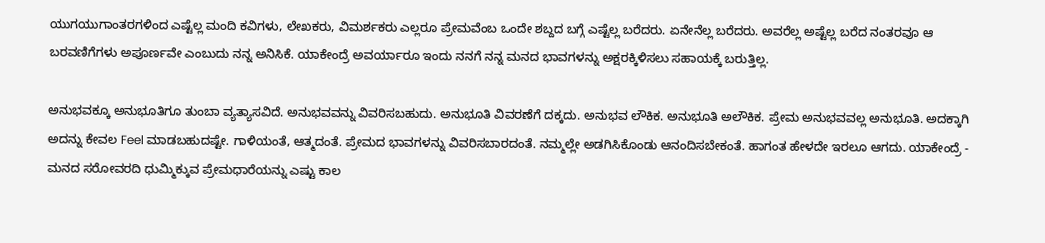ಯುಗಯುಗಾಂತರಗಳಿಂದ ಎಷ್ಟೆಲ್ಲ ಮಂದಿ ಕವಿಗಳು, ಲೇಖಕರು, ವಿಮರ್ಶಕರು ಎಲ್ಲರೂ ಪ್ರೇಮವೆಂಬ ಒಂದೇ ಶಬ್ದದ ಬಗ್ಗೆ ಎಷ್ಟೆಲ್ಲ ಬರೆದರು. ಏನೇನೆಲ್ಲ ಬರೆದರು. ಅವರೆಲ್ಲ ಅಷ್ಟೆಲ್ಲ ಬರೆದ ನಂತರವೂ ಆ ಬರವಣಿಗೆಗಳು ಅಪೂರ್ಣವೇ ಎಂಬುದು ನನ್ನ ಅನಿಸಿಕೆ. ಯಾಕೇಂದ್ರೆ ಅವರ್ಯಾರೂ ಇಂದು ನನಗೆ ನನ್ನ ಮನದ ಭಾವಗಳನ್ನು ಅಕ್ಷರಕ್ಕಿಳಿಸಲು ಸಹಾಯಕ್ಕೆ ಬರುತ್ತಿಲ್ಲ.

ಅನುಭವಕ್ಕೂ ಅನುಭೂತಿಗೂ ತುಂಬಾ ವ್ಯತ್ಯಾಸವಿದೆ. ಅನುಭವವನ್ನು ವಿವರಿಸಬಹುದು. ಅನುಭೂತಿ ವಿವರಣೆಗೆ ದಕ್ಕದು. ಅನುಭವ ಲೌಕಿಕ. ಅನುಭೂತಿ ಅಲೌಕಿಕ. ಪ್ರೇಮ ಅನುಭವವಲ್ಲ ಅನುಭೂತಿ. ಅದಕ್ಕಾಗಿ ಅದನ್ನು ಕೇವಲ Feel ಮಾಡಬಹುದಷ್ಟೇ. ಗಾಳಿಯಂತೆ, ಆತ್ಮದಂತೆ. ಪ್ರೇಮದ ಭಾವಗಳನ್ನು ವಿವರಿಸಬಾರದಂತೆ. ನಮ್ಮಲ್ಲೇ ಅಡಗಿಸಿಕೊಂಡು ಆನಂದಿಸಬೇಕಂತೆ. ಹಾಗಂತ ಹೇಳದೇ ಇರಲೂ ಆಗದು. ಯಾಕೇಂದ್ರೆ - ಮನದ ಸರೋವರದಿ ಧುಮ್ಮಿಕ್ಕುವ ಪ್ರೇಮಧಾರೆಯನ್ನು ಎಷ್ಟು ಕಾಲ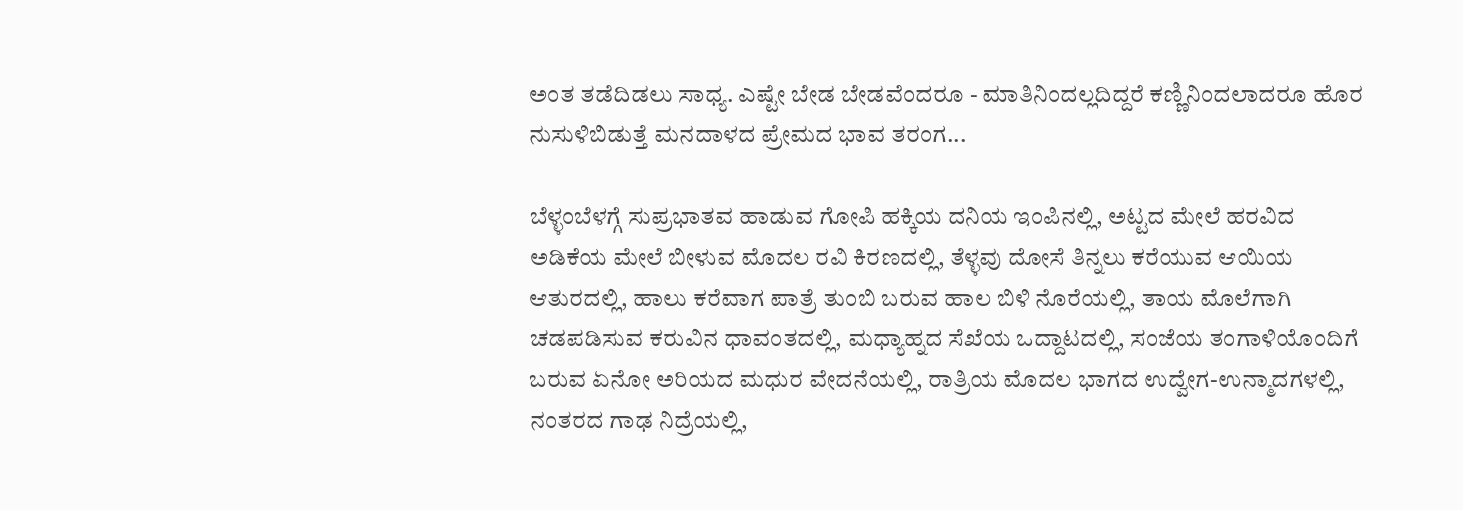ಅಂತ ತಡೆದಿಡಲು ಸಾಧ್ಯ. ಎಷ್ಟೇ ಬೇಡ ಬೇಡವೆಂದರೂ - ಮಾತಿನಿಂದಲ್ಲದಿದ್ದರೆ ಕಣ್ಣಿನಿಂದಲಾದರೂ ಹೊರ ನುಸುಳಿಬಿಡುತ್ತೆ ಮನದಾಳದ ಪ್ರೇಮದ ಭಾವ ತರಂಗ...

ಬೆಳ್ಳಂಬೆಳಗ್ಗೆ ಸುಪ್ರಭಾತವ ಹಾಡುವ ಗೋಪಿ ಹಕ್ಕಿಯ ದನಿಯ ಇಂಪಿನಲ್ಲಿ, ಅಟ್ಟದ ಮೇಲೆ ಹರವಿದ ಅಡಿಕೆಯ ಮೇಲೆ ಬೀಳುವ ಮೊದಲ ರವಿ ಕಿರಣದಲ್ಲಿ, ತೆಳ್ಳವು ದೋಸೆ ತಿನ್ನಲು ಕರೆಯುವ ಆಯಿಯ ಆತುರದಲ್ಲಿ, ಹಾಲು ಕರೆವಾಗ ಪಾತ್ರೆ ತುಂಬಿ ಬರುವ ಹಾಲ ಬಿಳಿ ನೊರೆಯಲ್ಲಿ, ತಾಯ ಮೊಲೆಗಾಗಿ ಚಡಪಡಿಸುವ ಕರುವಿನ ಧಾವಂತದಲ್ಲಿ, ಮಧ್ಯಾಹ್ನದ ಸೆಖೆಯ ಒದ್ದಾಟದಲ್ಲಿ, ಸಂಜೆಯ ತಂಗಾಳಿಯೊಂದಿಗೆ ಬರುವ ಏನೋ ಅರಿಯದ ಮಧುರ ವೇದನೆಯಲ್ಲಿ, ರಾತ್ರಿಯ ಮೊದಲ ಭಾಗದ ಉದ್ವೇಗ-ಉನ್ಮಾದಗಳಲ್ಲಿ, ನಂತರದ ಗಾಢ ನಿದ್ರೆಯಲ್ಲಿ,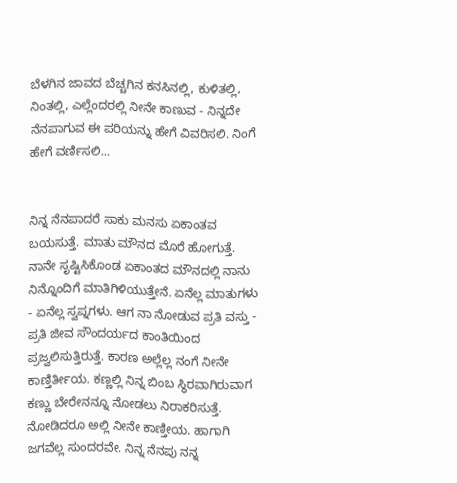ಬೆಳಗಿನ ಜಾವದ ಬೆಚ್ಚಗಿನ ಕನಸಿನಲ್ಲಿ, ಕುಳಿತಲ್ಲಿ, ನಿಂತಲ್ಲಿ, ಎಲ್ಲೆಂದರಲ್ಲಿ ನೀನೇ ಕಾಣುವ - ನಿನ್ನದೇ ನೆನಪಾಗುವ ಈ ಪರಿಯನ್ನು ಹೇಗೆ ವಿವರಿಸಲಿ. ನಿಂಗೆ ಹೇಗೆ ವರ್ಣಿಸಲಿ...


ನಿನ್ನ ನೆನಪಾದರೆ ಸಾಕು ಮನಸು ಏಕಾಂತವ ಬಯಸುತ್ತೆ. ಮಾತು ಮೌನದ ಮೊರೆ ಹೋಗುತ್ತೆ. ನಾನೇ ಸೃಷ್ಟಿಸಿಕೊಂಡ ಏಕಾಂತದ ಮೌನದಲ್ಲಿ ನಾನು ನಿನ್ನೊಂದಿಗೆ ಮಾತಿಗಿಳಿಯುತ್ತೇನೆ. ಏನೆಲ್ಲ ಮಾತುಗಳು - ಏನೆಲ್ಲ ಸ್ವಪ್ನಗಳು. ಆಗ ನಾ ನೋಡುವ ಪ್ರತಿ ವಸ್ತು - ಪ್ರತಿ ಜೀವ ಸೌಂದರ್ಯದ ಕಾಂತಿಯಿಂದ ಪ್ರಜ್ವಲಿಸುತ್ತಿರುತ್ತೆ. ಕಾರಣ ಅಲ್ಲೆಲ್ಲ ನಂಗೆ ನೀನೇ ಕಾಣ್ತಿರ್ತೀಯ. ಕಣ್ಣಲ್ಲಿ ನಿನ್ನ ಬಿಂಬ ಸ್ಥಿರವಾಗಿರುವಾಗ ಕಣ್ಣು ಬೇರೇನನ್ನೂ ನೋಡಲು ನಿರಾಕರಿಸುತ್ತೆ. ನೋಡಿದರೂ ಅಲ್ಲಿ ನೀನೇ ಕಾಣ್ತೀಯ. ಹಾಗಾಗಿ ಜಗವೆಲ್ಲ ಸುಂದರವೇ. ನಿನ್ನ ನೆನಪು ನನ್ನ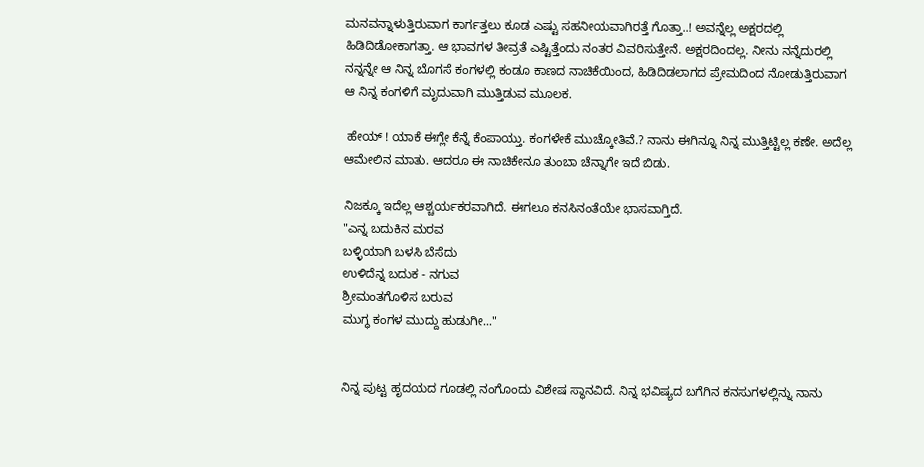ಮನವನ್ನಾಳುತ್ತಿರುವಾಗ ಕಾರ್ಗತ್ತಲು ಕೂಡ ಎಷ್ಟು ಸಹನೀಯವಾಗಿರತ್ತೆ ಗೊತ್ತಾ..! ಅವನ್ನೆಲ್ಲ ಅಕ್ಷರದಲ್ಲಿ ಹಿಡಿದಿಡೋಕಾಗತ್ತಾ. ಆ ಭಾವಗಳ ತೀವ್ರತೆ ಎಷ್ಟಿತ್ತೆಂದು ನಂತರ ವಿವರಿಸುತ್ತೇನೆ. ಅಕ್ಷರದಿಂದಲ್ಲ. ನೀನು ನನ್ನೆದುರಲ್ಲಿ ನನ್ನನ್ನೇ ಆ ನಿನ್ನ ಬೊಗಸೆ ಕಂಗಳಲ್ಲಿ ಕಂಡೂ ಕಾಣದ ನಾಚಿಕೆಯಿಂದ, ಹಿಡಿದಿಡಲಾಗದ ಪ್ರೇಮದಿಂದ ನೋಡುತ್ತಿರುವಾಗ ಆ ನಿನ್ನ ಕಂಗಳಿಗೆ ಮೃದುವಾಗಿ ಮುತ್ತಿಡುವ ಮೂಲಕ.

 ಹೇಯ್ ! ಯಾಕೆ ಈಗ್ಲೇ ಕೆನ್ನೆ ಕೆಂಪಾಯ್ತು. ಕಂಗಳೇಕೆ ಮುಚ್ಕೋತಿವೆ.? ನಾನು ಈಗಿನ್ನೂ ನಿನ್ನ ಮುತ್ತಿಟ್ಟಿಲ್ಲ ಕಣೇ. ಅದೆಲ್ಲ ಆಮೇಲಿನ ಮಾತು. ಆದರೂ ಈ ನಾಚಿಕೇನೂ ತುಂಬಾ ಚೆನ್ನಾಗೇ ಇದೆ ಬಿಡು.

ನಿಜಕ್ಕೂ ಇದೆಲ್ಲ ಆಶ್ಚರ್ಯಕರವಾಗಿದೆ. ಈಗಲೂ ಕನಸಿನಂತೆಯೇ ಭಾಸವಾಗ್ತಿದೆ.
"ಎನ್ನ ಬದುಕಿನ ಮರವ
ಬಳ್ಳಿಯಾಗಿ ಬಳಸಿ ಬೆಸೆದು
ಉಳಿದೆನ್ನ ಬದುಕ - ನಗುವ
ಶ್ರೀಮಂತಗೊಳಿಸ ಬರುವ
ಮುಗ್ಧ ಕಂಗಳ ಮುದ್ದು ಹುಡುಗೀ..."


ನಿನ್ನ ಪುಟ್ಟ ಹೃದಯದ ಗೂಡಲ್ಲಿ ನಂಗೊಂದು ವಿಶೇಷ ಸ್ಥಾನವಿದೆ. ನಿನ್ನ ಭವಿಷ್ಯದ ಬಗೆಗಿನ ಕನಸುಗಳಲ್ಲಿನ್ನು ನಾನು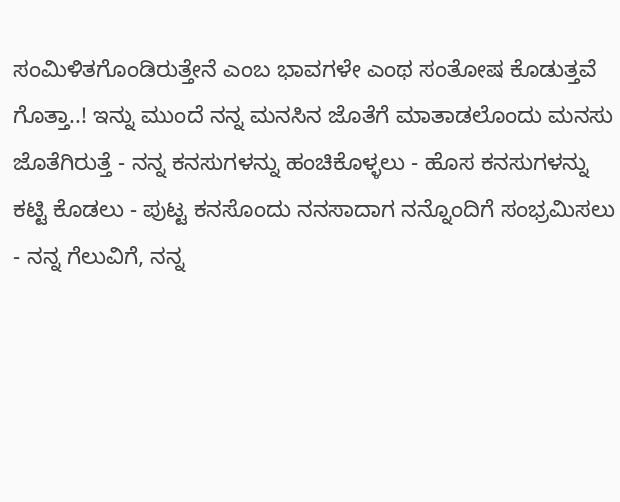ಸಂಮಿಳಿತಗೊಂಡಿರುತ್ತೇನೆ ಎಂಬ ಭಾವಗಳೇ ಎಂಥ ಸಂತೋಷ ಕೊಡುತ್ತವೆ ಗೊತ್ತಾ..! ಇನ್ನು ಮುಂದೆ ನನ್ನ ಮನಸಿನ ಜೊತೆಗೆ ಮಾತಾಡಲೊಂದು ಮನಸು ಜೊತೆಗಿರುತ್ತೆ - ನನ್ನ ಕನಸುಗಳನ್ನು ಹಂಚಿಕೊಳ್ಳಲು - ಹೊಸ ಕನಸುಗಳನ್ನು ಕಟ್ಟಿ ಕೊಡಲು - ಪುಟ್ಟ ಕನಸೊಂದು ನನಸಾದಾಗ ನನ್ನೊಂದಿಗೆ ಸಂಭ್ರಮಿಸಲು - ನನ್ನ ಗೆಲುವಿಗೆ, ನನ್ನ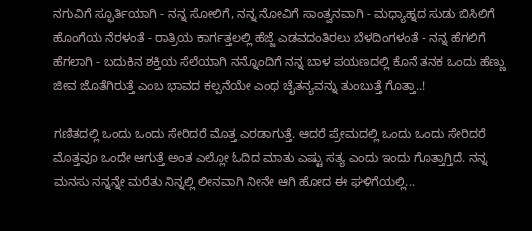ನಗುವಿಗೆ ಸ್ಫೂರ್ತಿಯಾಗಿ - ನನ್ನ ಸೋಲಿಗೆ, ನನ್ನ ನೋವಿಗೆ ಸಾಂತ್ವನವಾಗಿ - ಮಧ್ಯಾಹ್ನದ ಸುಡು ಬಿಸಿಲಿಗೆ ಹೊಂಗೆಯ ನೆರಳಂತೆ - ರಾತ್ರಿಯ ಕಾರ್ಗತ್ತಲಲ್ಲಿ ಹೆಜ್ಜೆ ಎಡವದಂತಿರಲು ಬೆಳದಿಂಗಳಂತೆ - ನನ್ನ ಹೆಗಲಿಗೆ ಹೆಗಲಾಗಿ - ಬದುಕಿನ ಶಕ್ತಿಯ ಸೆಲೆಯಾಗಿ ನನ್ನೊಂದಿಗೆ ನನ್ನ ಬಾಳ ಪಯಣದಲ್ಲಿ ಕೊನೆ ತನಕ ಒಂದು ಹೆಣ್ಣು ಜೀವ ಜೊತೆಗಿರುತ್ತೆ ಎಂಬ ಭಾವದ ಕಲ್ಪನೆಯೇ ಎಂಥ ಚೈತನ್ಯವನ್ನು ತುಂಬುತ್ತೆ ಗೊತ್ತಾ..!

ಗಣಿತದಲ್ಲಿ ಒಂದು ಒಂದು ಸೇರಿದರೆ ಮೊತ್ತ ಎರಡಾಗುತ್ತೆ. ಆದರೆ ಪ್ರೇಮದಲ್ಲಿ ಒಂದು ಒಂದು ಸೇರಿದರೆ ಮೊತ್ತವೂ ಒಂದೇ ಆಗುತ್ತೆ ಅಂತ ಎಲ್ಲೋ ಓದಿದ ಮಾತು ಎಷ್ಟು ಸತ್ಯ ಎಂದು ಇಂದು ಗೊತ್ತಾಗ್ತಿದೆ. ನನ್ನ ಮನಸು ನನ್ನನ್ನೇ ಮರೆತು ನಿನ್ನಲ್ಲಿ ಲೀನವಾಗಿ ನೀನೇ ಆಗಿ ಹೋದ ಈ ಘಳಿಗೆಯಲ್ಲಿ...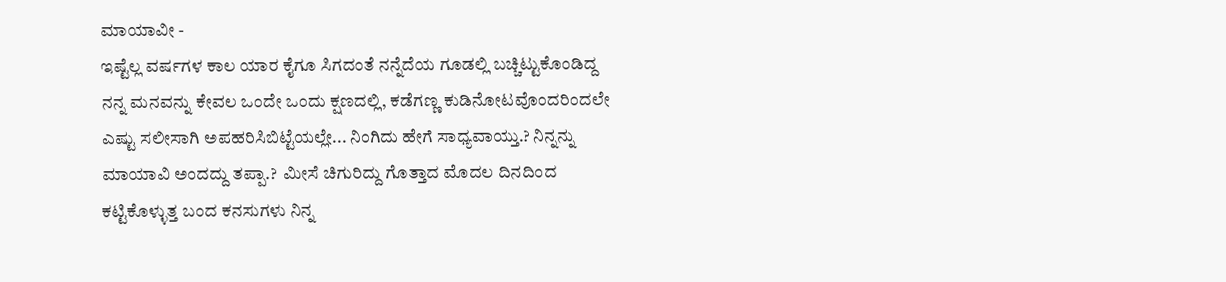ಮಾಯಾವೀ -
ಇಷ್ಟೆಲ್ಲ ವರ್ಷಗಳ ಕಾಲ ಯಾರ ಕೈಗೂ ಸಿಗದಂತೆ ನನ್ನೆದೆಯ ಗೂಡಲ್ಲಿ ಬಚ್ಚಿಟ್ಟುಕೊಂಡಿದ್ದ ನನ್ನ ಮನವನ್ನು ಕೇವಲ ಒಂದೇ ಒಂದು ಕ್ಷಣದಲ್ಲಿ, ಕಡೆಗಣ್ಣ ಕುಡಿನೋಟವೊಂದರಿಂದಲೇ ಎಷ್ಟು ಸಲೀಸಾಗಿ ಅಪಹರಿಸಿಬಿಟ್ಟೆಯಲ್ಲೇ... ನಿಂಗಿದು ಹೇಗೆ ಸಾಧ್ಯವಾಯ್ತು.? ನಿನ್ನನ್ನು ಮಾಯಾವಿ ಅಂದದ್ದು ತಪ್ಪಾ.?  ಮೀಸೆ ಚಿಗುರಿದ್ದು ಗೊತ್ತಾದ ಮೊದಲ ದಿನದಿಂದ ಕಟ್ಟಿಕೊಳ್ಳುತ್ತ ಬಂದ ಕನಸುಗಳು ನಿನ್ನ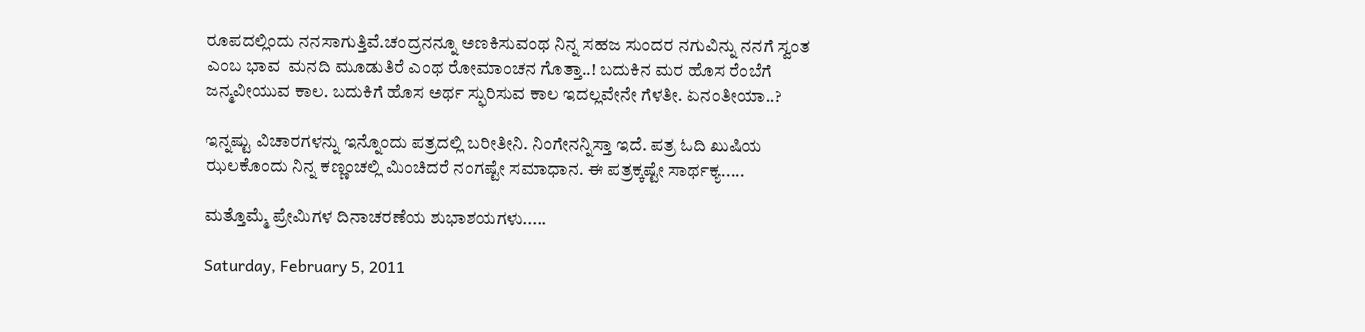ರೂಪದಲ್ಲಿಂದು ನನಸಾಗುತ್ತಿವೆ.ಚಂದ್ರನನ್ನೂ ಅಣಕಿಸುವಂಥ ನಿನ್ನ ಸಹಜ ಸುಂದರ ನಗುವಿನ್ನು ನನಗೆ ಸ್ವಂತ ಎಂಬ ಭಾವ  ಮನದಿ ಮೂಡುತಿರೆ ಎಂಥ ರೋಮಾಂಚನ ಗೊತ್ತಾ..! ಬದುಕಿನ ಮರ ಹೊಸ ರೆಂಬೆಗೆ ಜನ್ಮವೀಯುವ ಕಾಲ. ಬದುಕಿಗೆ ಹೊಸ ಅರ್ಥ ಸ್ಫುರಿಸುವ ಕಾಲ ಇದಲ್ಲವೇನೇ ಗೆಳತೀ. ಏನಂತೀಯಾ..?

ಇನ್ನಷ್ಟು ವಿಚಾರಗಳನ್ನು ಇನ್ನೊಂದು ಪತ್ರದಲ್ಲಿ ಬರೀತೀನಿ. ನಿಂಗೇನನ್ನಿಸ್ತಾ ಇದೆ. ಪತ್ರ ಓದಿ ಖುಷಿಯ ಝಲಕೊಂದು ನಿನ್ನ ಕಣ್ಣಂಚಲ್ಲಿ ಮಿಂಚಿದರೆ ನಂಗಷ್ಟೇ ಸಮಾಧಾನ. ಈ ಪತ್ರಕ್ಕಷ್ಟೇ ಸಾರ್ಥಕ್ಯ.....

ಮತ್ತೊಮ್ಮೆ ಪ್ರೇಮಿಗಳ ದಿನಾಚರಣೆಯ ಶುಭಾಶಯಗಳು.....

Saturday, February 5, 2011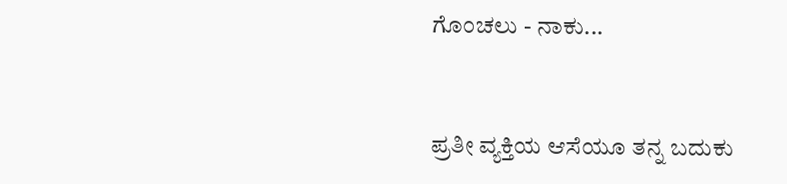ಗೊಂಚಲು - ನಾಕು...


ಪ್ರತೀ ವ್ಯಕ್ತಿಯ ಆಸೆಯೂ ತನ್ನ ಬದುಕು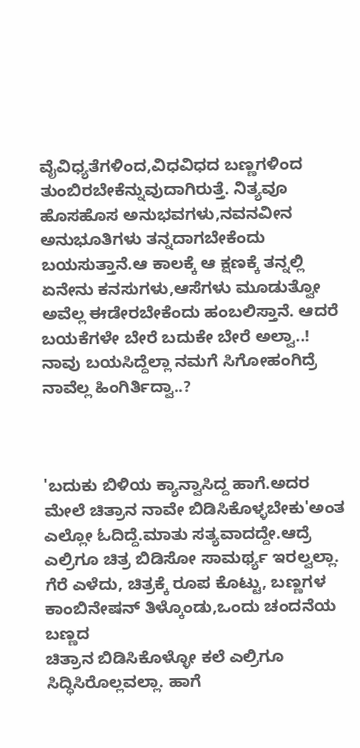ವೈವಿಧ್ಯತೆಗಳಿಂದ,ವಿಧವಿಧದ ಬಣ್ಣಗಳಿಂದ ತುಂಬಿರಬೇಕೆನ್ನುವುದಾಗಿರುತ್ತೆ. ನಿತ್ಯವೂ ಹೊಸಹೊಸ ಅನುಭವಗಳು,ನವನವೀನ ಅನುಭೂತಿಗಳು ತನ್ನದಾಗಬೇಕೆಂದು ಬಯಸುತ್ತಾನೆ.ಆ ಕಾಲಕ್ಕೆ ಆ ಕ್ಷಣಕ್ಕೆ ತನ್ನಲ್ಲಿ ಏನೇನು ಕನಸುಗಳು,ಆಸೆಗಳು ಮೂಡುತ್ವೋ ಅವೆಲ್ಲ ಈಡೇರಬೇಕೆಂದು ಹಂಬಲಿಸ್ತಾನೆ. ಆದರೆ ಬಯಕೆಗಳೇ ಬೇರೆ ಬದುಕೇ ಬೇರೆ ಅಲ್ವಾ..! ನಾವು ಬಯಸಿದ್ದೆಲ್ಲಾ ನಮಗೆ ಸಿಗೋಹಂಗಿದ್ರೆ ನಾವೆಲ್ಲ ಹಿಂಗಿರ್ತಿದ್ವಾ..?



'ಬದುಕು ಬಿಳಿಯ ಕ್ಯಾನ್ವಾಸಿದ್ದ ಹಾಗೆ.ಅದರ ಮೇಲೆ ಚಿತ್ರಾನ ನಾವೇ ಬಿಡಿಸಿಕೊಳ್ಳಬೇಕು'ಅಂತ ಎಲ್ಲೋ ಓದಿದ್ದೆ.ಮಾತು ಸತ್ಯವಾದದ್ದೇ.ಆದ್ರೆ ಎಲ್ರಿಗೂ ಚಿತ್ರ ಬಿಡಿಸೋ ಸಾಮರ್ಥ್ಯ ಇರಲ್ವಲ್ಲಾ. ಗೆರೆ ಎಳೆದು, ಚಿತ್ರಕ್ಕೆ ರೂಪ ಕೊಟ್ಟು, ಬಣ್ಣಗಳ ಕಾಂಬಿನೇಷನ್ ತಿಳ್ಕೊಂಡು,ಒಂದು ಚಂದನೆಯ ಬಣ್ಣದ
ಚಿತ್ರಾನ ಬಿಡಿಸಿಕೊಳ್ಳೋ ಕಲೆ ಎಲ್ರಿಗೂ ಸಿದ್ಧಿಸಿರೊಲ್ಲವಲ್ಲಾ. ಹಾಗೆ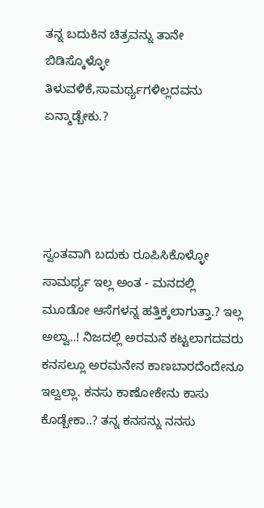ತನ್ನ ಬದುಕಿನ ಚಿತ್ರವನ್ನು ತಾನೇ ಬಿಡಿಸ್ಕೊಳ್ಳೋ ತಿಳುವಳಿಕೆ,ಸಾಮರ್ಥ್ಯಗಳಿಲ್ಲದವನು ಏನ್ಮಾಡ್ಬೇಕು.?




ಸ್ವಂತವಾಗಿ ಬದುಕು ರೂಪಿಸಿಕೊಳ್ಳೋ ಸಾಮರ್ಥ್ಯ ಇಲ್ಲ ಅಂತ - ಮನದಲ್ಲಿ ಮೂಡೋ ಆಸೆಗಳನ್ನ ಹತ್ತಿಕ್ಕಲಾಗುತ್ತಾ.? ಇಲ್ಲ ಅಲ್ವಾ..! ನಿಜದಲ್ಲಿ ಅರಮನೆ ಕಟ್ಟಲಾಗದವರು ಕನಸಲ್ಲೂ ಅರಮನೇನ ಕಾಣಬಾರದೆಂದೇನೂ ಇಲ್ವಲ್ಲಾ. ಕನಸು ಕಾಣೋಕೇನು ಕಾಸು ಕೊಡ್ಬೇಕಾ..? ತನ್ನ ಕನಸನ್ನು ನನಸು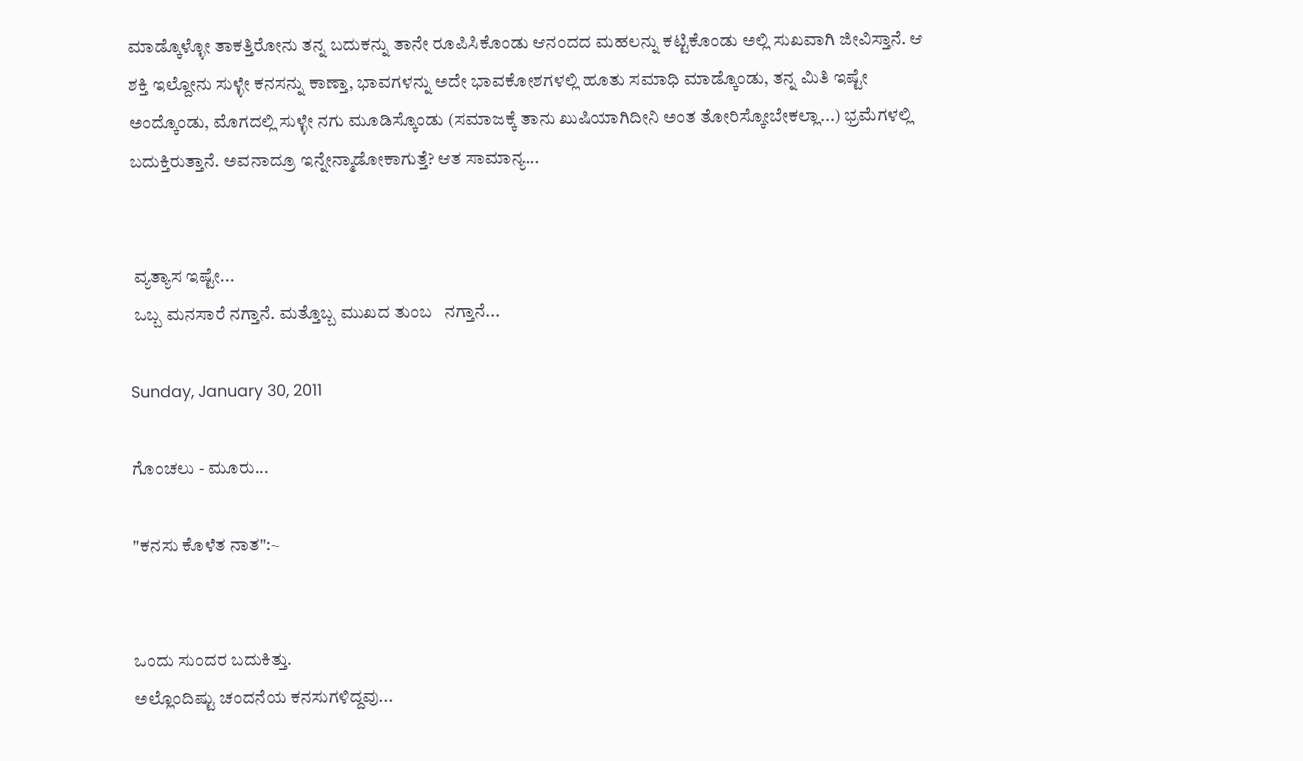ಮಾಡ್ಕೊಳ್ಳೋ ತಾಕತ್ತಿರೋನು ತನ್ನ ಬದುಕನ್ನು ತಾನೇ ರೂಪಿಸಿಕೊಂಡು ಆನಂದದ ಮಹಲನ್ನು ಕಟ್ಟಿಕೊಂಡು ಅಲ್ಲಿ ಸುಖವಾಗಿ ಜೀವಿಸ್ತಾನೆ. ಆ ಶಕ್ತಿ ಇಲ್ದೋನು ಸುಳ್ಳೇ ಕನಸನ್ನು ಕಾಣ್ತಾ, ಭಾವಗಳನ್ನು ಅದೇ ಭಾವಕೋಶಗಳಲ್ಲಿ ಹೂತು ಸಮಾಧಿ ಮಾಡ್ಕೊಂಡು, ತನ್ನ ಮಿತಿ ಇಷ್ಟೇ ಅಂದ್ಕೊಂಡು, ಮೊಗದಲ್ಲಿ ಸುಳ್ಳೇ ನಗು ಮೂಡಿಸ್ಕೊಂಡು (ಸಮಾಜಕ್ಕೆ ತಾನು ಖುಷಿಯಾಗಿದೀನಿ ಅಂತ ತೋರಿಸ್ಕೋಬೇಕಲ್ಲಾ...) ಭ್ರಮೆಗಳಲ್ಲಿ ಬದುಕ್ತಿರುತ್ತಾನೆ. ಅವನಾದ್ರೂ ಇನ್ನೇನ್ಮಾಡೋಕಾಗುತ್ತೆ? ಆತ ಸಾಮಾನ್ಯ...


 ವ್ಯತ್ಯಾಸ ಇಷ್ಟೇ...
 ಒಬ್ಬ ಮನಸಾರೆ ನಗ್ತಾನೆ. ಮತ್ತೊಬ್ಬ ಮುಖದ ತುಂಬ   ನಗ್ತಾನೆ...

Sunday, January 30, 2011

ಗೊಂಚಲು - ಮೂರು...

"ಕನಸು ಕೊಳೆತ ನಾತ":~


ಒಂದು ಸುಂದರ ಬದುಕಿತ್ತು.
ಅಲ್ಲೊಂದಿಷ್ಟು ಚಂದನೆಯ ಕನಸುಗಳಿದ್ದವು...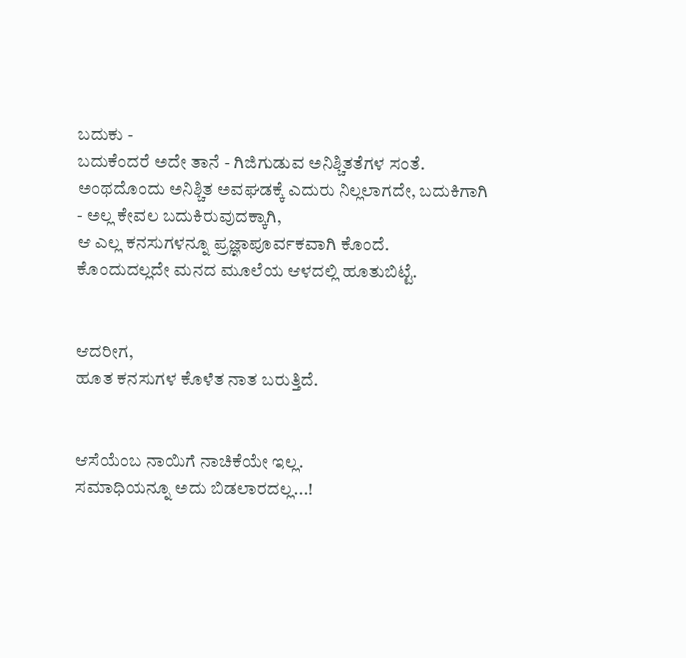ಬದುಕು -
ಬದುಕೆಂದರೆ ಅದೇ ತಾನೆ - ಗಿಜಿಗುಡುವ ಅನಿಶ್ಚಿತತೆಗಳ ಸಂತೆ.
ಅಂಥದೊಂದು ಅನಿಶ್ಚಿತ ಅವಘಡಕ್ಕೆ ಎದುರು ನಿಲ್ಲಲಾಗದೇ, ಬದುಕಿಗಾಗಿ - ಅಲ್ಲ ಕೇವಲ ಬದುಕಿರುವುದಕ್ಕಾಗಿ,
ಆ ಎಲ್ಲ ಕನಸುಗಳನ್ನೂ ಪ್ರಜ್ಞಾಪೂರ್ವಕವಾಗಿ ಕೊಂದೆ.
ಕೊಂದುದಲ್ಲದೇ ಮನದ ಮೂಲೆಯ ಆಳದಲ್ಲಿ ಹೂತುಬಿಟ್ಟೆ.


ಆದರೀಗ,
ಹೂತ ಕನಸುಗಳ ಕೊಳೆತ ನಾತ ಬರುತ್ತಿದೆ.


ಆಸೆಯೆಂಬ ನಾಯಿಗೆ ನಾಚಿಕೆಯೇ ಇಲ್ಲ.
ಸಮಾಧಿಯನ್ನೂ ಅದು ಬಿಡಲಾರದಲ್ಲ...!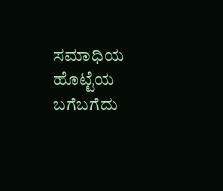ಸಮಾಧಿಯ ಹೊಟ್ಟೆಯ ಬಗೆಬಗೆದು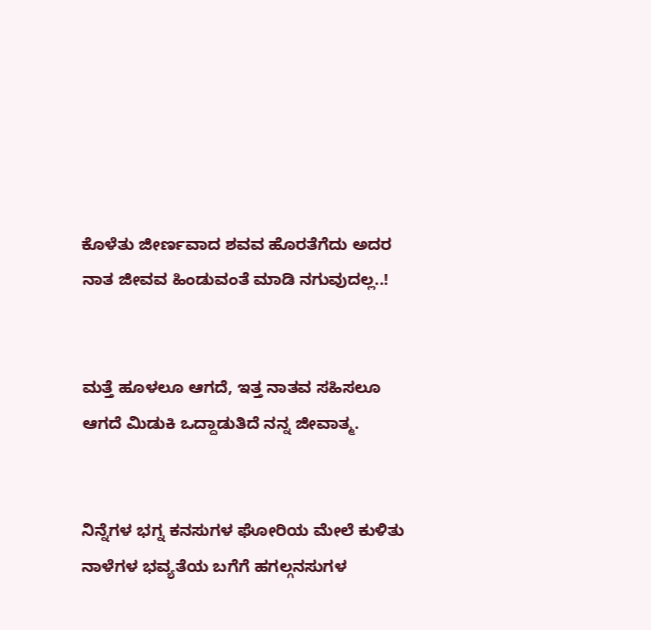ಕೊಳೆತು ಜೀರ್ಣವಾದ ಶವವ ಹೊರತೆಗೆದು ಅದರ ನಾತ ಜೀವವ ಹಿಂಡುವಂತೆ ಮಾಡಿ ನಗುವುದಲ್ಲ..!


ಮತ್ತೆ ಹೂಳಲೂ ಆಗದೆ, ಇತ್ತ ನಾತವ ಸಹಿಸಲೂ ಆಗದೆ ಮಿಡುಕಿ ಒದ್ದಾಡುತಿದೆ ನನ್ನ ಜೀವಾತ್ಮ.


ನಿನ್ನೆಗಳ ಭಗ್ನ ಕನಸುಗಳ ಘೋರಿಯ ಮೇಲೆ ಕುಳಿತು ನಾಳೆಗಳ ಭವ್ಯತೆಯ ಬಗೆಗೆ ಹಗಲ್ಗನಸುಗಳ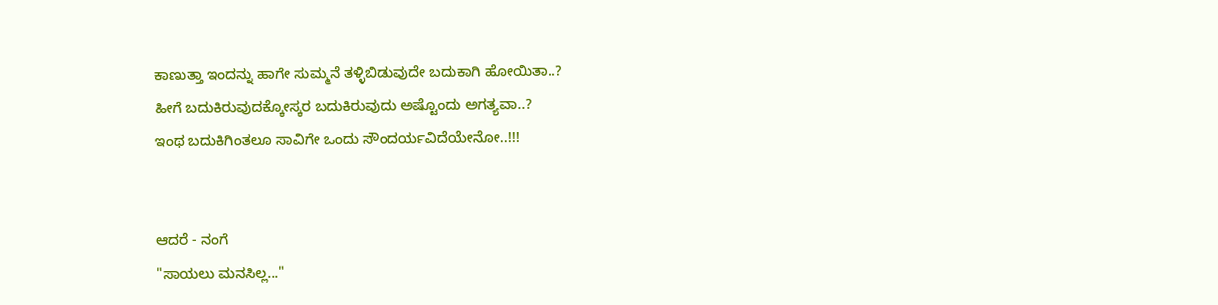ಕಾಣುತ್ತಾ ಇಂದನ್ನು ಹಾಗೇ ಸುಮ್ಮನೆ ತಳ್ಳಿಬಿಡುವುದೇ ಬದುಕಾಗಿ ಹೋಯಿತಾ..?
ಹೀಗೆ ಬದುಕಿರುವುದಕ್ಕೋಸ್ಕರ ಬದುಕಿರುವುದು ಅಷ್ಟೊಂದು ಅಗತ್ಯವಾ..?
ಇಂಥ ಬದುಕಿಗಿಂತಲೂ ಸಾವಿಗೇ ಒಂದು ಸೌಂದರ್ಯವಿದೆಯೇನೋ..!!!


ಆದರೆ - ನಂಗೆ
"ಸಾಯಲು ಮನಸಿಲ್ಲ..."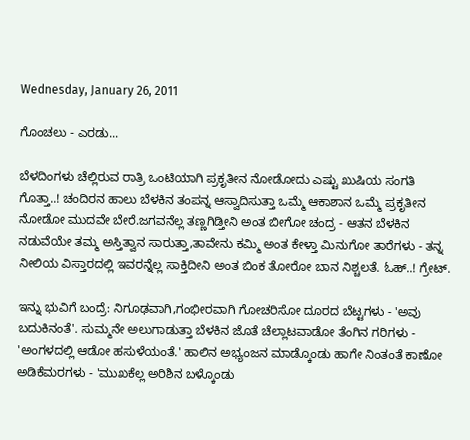Wednesday, January 26, 2011

ಗೊಂಚಲು - ಎರಡು...

ಬೆಳದಿಂಗಳು ಚೆಲ್ಲಿರುವ ರಾತ್ರಿ ಒಂಟಿಯಾಗಿ ಪ್ರಕೃತೀನ ನೋಡೋದು ಎಷ್ಟು ಖುಷಿಯ ಸಂಗತಿ ಗೊತ್ತಾ..! ಚಂದಿರನ ಹಾಲು ಬೆಳಕಿನ ತಂಪನ್ನ ಆಸ್ವಾದಿಸುತ್ತಾ ಒಮ್ಮೆ ಆಕಾಶಾನ ಒಮ್ಮೆ ಪ್ರಕೃತೀನ ನೋಡೋ ಮುದವೇ ಬೇರೆ.ಜಗವನೆಲ್ಲ ತಣ್ಣಗಿಡ್ತೀನಿ ಅಂತ ಬೀಗೋ ಚಂದ್ರ - ಆತನ ಬೆಳಕಿನ ನಡುವೆಯೇ ತಮ್ಮ ಅಸ್ತಿತ್ವಾನ ಸಾರುತ್ತಾ,ತಾವೇನು ಕಮ್ಮಿ ಅಂತ ಕೇಳ್ತಾ ಮಿನುಗೋ ತಾರೆಗಳು - ತನ್ನ ನೀಲಿಯ ವಿಸ್ತಾರದಲ್ಲಿ ಇವರನ್ನೆಲ್ಲ ಸಾಕ್ತಿದೀನಿ ಅಂತ ಬಿಂಕ ತೋರೋ ಬಾನ ನಿಶ್ಚಲತೆ. ಓಹ್..! ಗ್ರೇಟ್.

ಇನ್ನು ಭುವಿಗೆ ಬಂದ್ರೆ: ನಿಗೂಢವಾಗಿ,ಗಂಭೀರವಾಗಿ ಗೋಚರಿಸೋ ದೂರದ ಬೆಟ್ಟಗಳು - 'ಅವು ಬದುಕಿನಂತೆ'. ಸುಮ್ಮನೇ ಅಲುಗಾಡುತ್ತಾ ಬೆಳಕಿನ ಜೊತೆ ಚೆಲ್ಲಾಟವಾಡೋ ತೆಂಗಿನ ಗರಿಗಳು - 'ಅಂಗಳದಲ್ಲಿ ಆಡೋ ಹಸುಳೆಯಂತೆ.' ಹಾಲಿನ ಅಭ್ಯಂಜನ ಮಾಡ್ಕೊಂಡು ಹಾಗೇ ನಿಂತಂತೆ ಕಾಣೋ ಅಡಿಕೆಮರಗಳು - 'ಮುಖಕೆಲ್ಲ ಅರಿಶಿನ ಬಳ್ಕೊಂಡು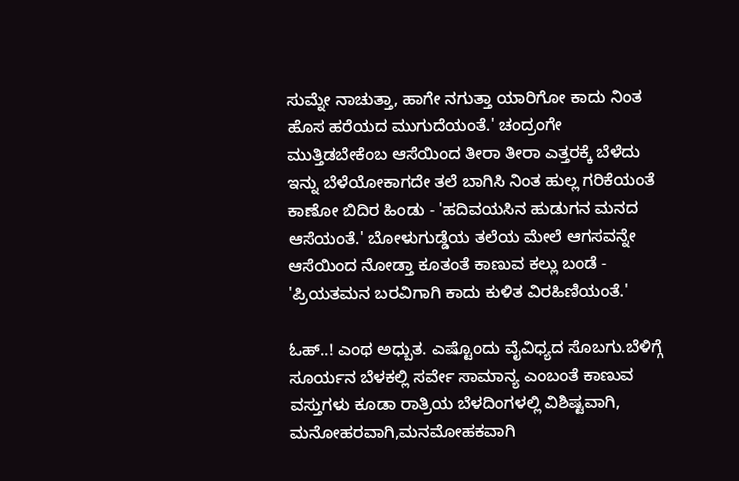ಸುಮ್ನೇ ನಾಚುತ್ತಾ, ಹಾಗೇ ನಗುತ್ತಾ ಯಾರಿಗೋ ಕಾದು ನಿಂತ ಹೊಸ ಹರೆಯದ ಮುಗುದೆಯಂತೆ.' ಚಂದ್ರಂಗೇ ಮುತ್ತಿಡಬೇಕೆಂಬ ಆಸೆಯಿಂದ ತೀರಾ ತೀರಾ ಎತ್ತರಕ್ಕೆ ಬೆಳೆದು ಇನ್ನು ಬೆಳೆಯೋಕಾಗದೇ ತಲೆ ಬಾಗಿಸಿ ನಿಂತ ಹುಲ್ಲ ಗರಿಕೆಯಂತೆ ಕಾಣೋ ಬಿದಿರ ಹಿಂಡು - 'ಹದಿವಯಸಿನ ಹುಡುಗನ ಮನದ ಆಸೆಯಂತೆ.' ಬೋಳುಗುಡ್ಡೆಯ ತಲೆಯ ಮೇಲೆ ಆಗಸವನ್ನೇ ಆಸೆಯಿಂದ ನೋಡ್ತಾ ಕೂತಂತೆ ಕಾಣುವ ಕಲ್ಲು ಬಂಡೆ - 'ಪ್ರಿಯತಮನ ಬರವಿಗಾಗಿ ಕಾದು ಕುಳಿತ ವಿರಹಿಣಿಯಂತೆ.'

ಓಹ್..! ಎಂಥ ಅಧ್ಬುತ. ಎಷ್ಟೊಂದು ವೈವಿಧ್ಯದ ಸೊಬಗು.ಬೆಳಿಗ್ಗೆ ಸೂರ್ಯನ ಬೆಳಕಲ್ಲಿ ಸರ್ವೇ ಸಾಮಾನ್ಯ ಎಂಬಂತೆ ಕಾಣುವ ವಸ್ತುಗಳು ಕೂಡಾ ರಾತ್ರಿಯ ಬೆಳದಿಂಗಳಲ್ಲಿ ವಿಶಿಷ್ಟವಾಗಿ, ಮನೋಹರವಾಗಿ,ಮನಮೋಹಕವಾಗಿ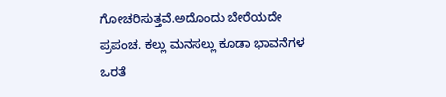ಗೋಚರಿಸುತ್ತವೆ.ಅದೊಂದು ಬೇರೆಯದೇ ಪ್ರಪಂಚ. ಕಲ್ಲು ಮನಸಲ್ಲು ಕೂಡಾ ಭಾವನೆಗಳ ಒರತೆ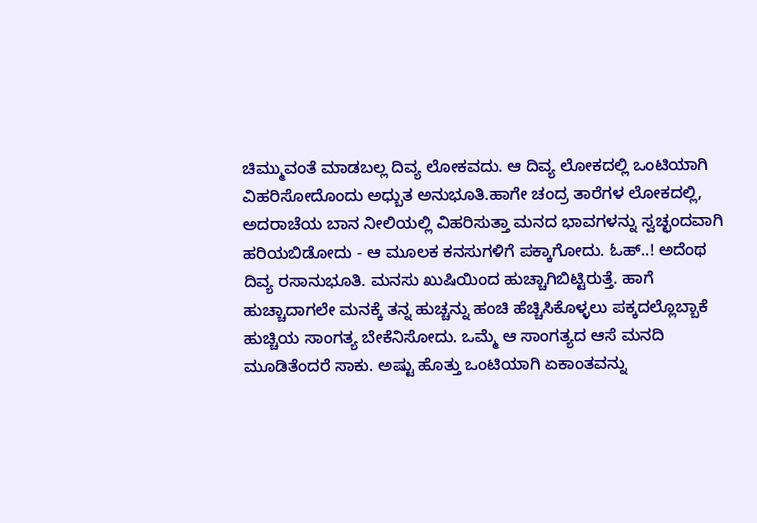ಚಿಮ್ಮುವಂತೆ ಮಾಡಬಲ್ಲ ದಿವ್ಯ ಲೋಕವದು. ಆ ದಿವ್ಯ ಲೋಕದಲ್ಲಿ ಒಂಟಿಯಾಗಿ ವಿಹರಿಸೋದೊಂದು ಅಧ್ಬುತ ಅನುಭೂತಿ.ಹಾಗೇ ಚಂದ್ರ ತಾರೆಗಳ ಲೋಕದಲ್ಲಿ, ಅದರಾಚೆಯ ಬಾನ ನೀಲಿಯಲ್ಲಿ ವಿಹರಿಸುತ್ತಾ ಮನದ ಭಾವಗಳನ್ನು ಸ್ವಚ್ಛಂದವಾಗಿ ಹರಿಯಬಿಡೋದು - ಆ ಮೂಲಕ ಕನಸುಗಳಿಗೆ ಪಕ್ಕಾಗೋದು. ಓಹ್..! ಅದೆಂಥ ದಿವ್ಯ ರಸಾನುಭೂತಿ. ಮನಸು ಖುಷಿಯಿಂದ ಹುಚ್ಚಾಗಿಬಿಟ್ಟಿರುತ್ತೆ. ಹಾಗೆ ಹುಚ್ಚಾದಾಗಲೇ ಮನಕ್ಕೆ ತನ್ನ ಹುಚ್ಚನ್ನು ಹಂಚಿ ಹೆಚ್ಚಿಸಿಕೊಳ್ಳಲು ಪಕ್ಕದಲ್ಲೊಬ್ಬಾಕೆ ಹುಚ್ಚಿಯ ಸಾಂಗತ್ಯ ಬೇಕೆನಿಸೋದು. ಒಮ್ಮೆ ಆ ಸಾಂಗತ್ಯದ ಆಸೆ ಮನದಿ ಮೂಡಿತೆಂದರೆ ಸಾಕು. ಅಷ್ಟು ಹೊತ್ತು ಒಂಟಿಯಾಗಿ ಏಕಾಂತವನ್ನು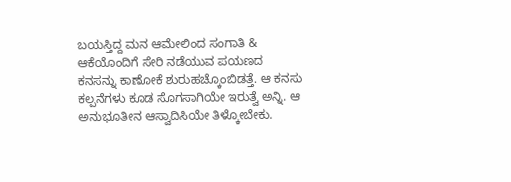ಬಯಸ್ತಿದ್ದ ಮನ ಆಮೇಲಿಂದ ಸಂಗಾತಿ & ಆಕೆಯೊಂದಿಗೆ ಸೇರಿ ನಡೆಯುವ ಪಯಣದ ಕನಸನ್ನು ಕಾಣೋಕೆ ಶುರುಹಚ್ಕೊಂಬಿಡತ್ತೆ. ಆ ಕನಸು ಕಲ್ಪನೆಗಳು ಕೂಡ ಸೊಗಸಾಗಿಯೇ ಇರುತ್ವೆ ಅನ್ನಿ. ಆ ಅನುಭೂತೀನ ಆಸ್ವಾದಿಸಿಯೇ ತಿಳ್ಕೋಬೇಕು.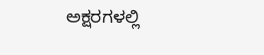ಅಕ್ಷರಗಳಲ್ಲಿ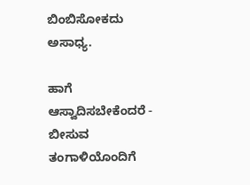ಬಿಂಬಿಸೋಕದು ಅಸಾಧ್ಯ.

ಹಾಗೆ ಆಸ್ವಾದಿಸಬೇಕೆಂದರೆ - ಬೀಸುವ ತಂಗಾಳಿಯೊಂದಿಗೆ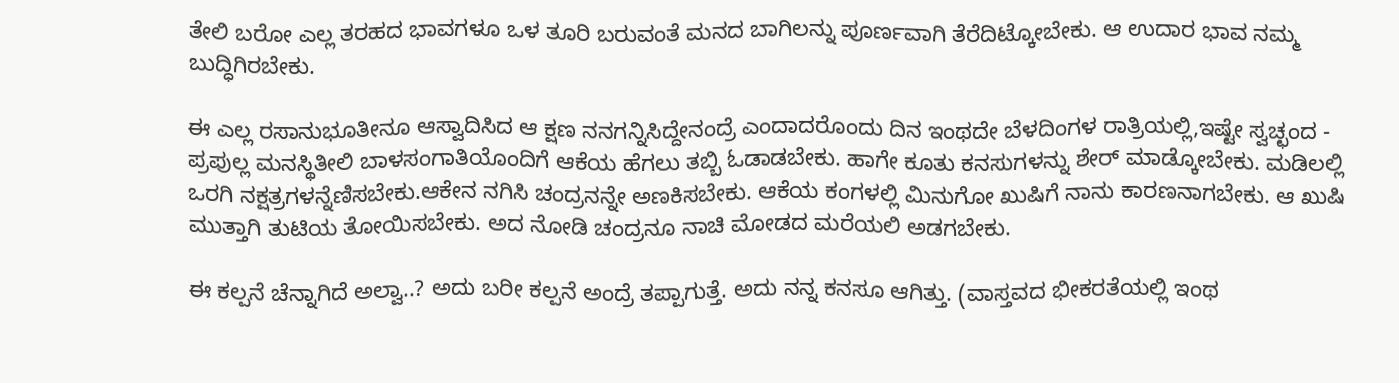ತೇಲಿ ಬರೋ ಎಲ್ಲ ತರಹದ ಭಾವಗಳೂ ಒಳ ತೂರಿ ಬರುವಂತೆ ಮನದ ಬಾಗಿಲನ್ನು ಪೂರ್ಣವಾಗಿ ತೆರೆದಿಟ್ಕೋಬೇಕು. ಆ ಉದಾರ ಭಾವ ನಮ್ಮ ಬುದ್ಧಿಗಿರಬೇಕು.

ಈ ಎಲ್ಲ ರಸಾನುಭೂತೀನೂ ಆಸ್ವಾದಿಸಿದ ಆ ಕ್ಷಣ ನನಗನ್ನಿಸಿದ್ದೇನಂದ್ರೆ ಎಂದಾದರೊಂದು ದಿನ ಇಂಥದೇ ಬೆಳದಿಂಗಳ ರಾತ್ರಿಯಲ್ಲಿ,ಇಷ್ಟೇ ಸ್ವಚ್ಛಂದ -  ಪ್ರಪುಲ್ಲ ಮನಸ್ಥಿತೀಲಿ ಬಾಳಸಂಗಾತಿಯೊಂದಿಗೆ ಆಕೆಯ ಹೆಗಲು ತಬ್ಬಿ ಓಡಾಡಬೇಕು. ಹಾಗೇ ಕೂತು ಕನಸುಗಳನ್ನು ಶೇರ್ ಮಾಡ್ಕೋಬೇಕು. ಮಡಿಲಲ್ಲಿ ಒರಗಿ ನಕ್ಷತ್ರಗಳನ್ನೆಣಿಸಬೇಕು.ಆಕೇನ ನಗಿಸಿ ಚಂದ್ರನನ್ನೇ ಅಣಕಿಸಬೇಕು. ಆಕೆಯ ಕಂಗಳಲ್ಲಿ ಮಿನುಗೋ ಖುಷಿಗೆ ನಾನು ಕಾರಣನಾಗಬೇಕು. ಆ ಖುಷಿ ಮುತ್ತಾಗಿ ತುಟಿಯ ತೋಯಿಸಬೇಕು. ಅದ ನೋಡಿ ಚಂದ್ರನೂ ನಾಚಿ ಮೋಡದ ಮರೆಯಲಿ ಅಡಗಬೇಕು.

ಈ ಕಲ್ಪನೆ ಚೆನ್ನಾಗಿದೆ ಅಲ್ವಾ..? ಅದು ಬರೀ ಕಲ್ಪನೆ ಅಂದ್ರೆ ತಪ್ಪಾಗುತ್ತೆ. ಅದು ನನ್ನ ಕನಸೂ ಆಗಿತ್ತು. (ವಾಸ್ತವದ ಭೀಕರತೆಯಲ್ಲಿ ಇಂಥ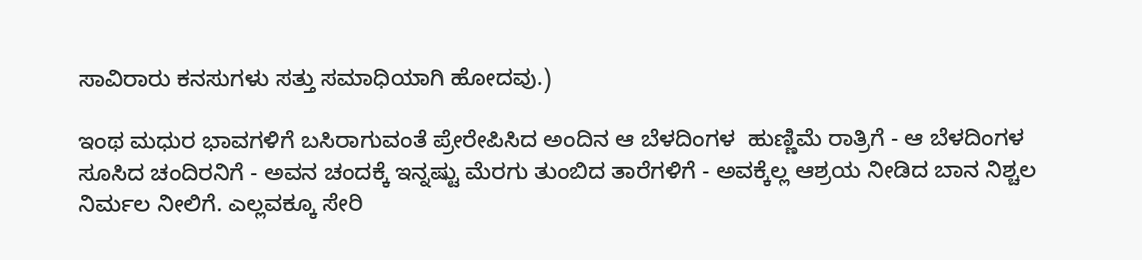ಸಾವಿರಾರು ಕನಸುಗಳು ಸತ್ತು ಸಮಾಧಿಯಾಗಿ ಹೋದವು.)

ಇಂಥ ಮಧುರ ಭಾವಗಳಿಗೆ ಬಸಿರಾಗುವಂತೆ ಪ್ರೇರೇಪಿಸಿದ ಅಂದಿನ ಆ ಬೆಳದಿಂಗಳ  ಹುಣ್ಣಿಮೆ ರಾತ್ರಿಗೆ - ಆ ಬೆಳದಿಂಗಳ ಸೂಸಿದ ಚಂದಿರನಿಗೆ - ಅವನ ಚಂದಕ್ಕೆ ಇನ್ನಷ್ಟು ಮೆರಗು ತುಂಬಿದ ತಾರೆಗಳಿಗೆ - ಅವಕ್ಕೆಲ್ಲ ಆಶ್ರಯ ನೀಡಿದ ಬಾನ ನಿಶ್ಚಲ ನಿರ್ಮಲ ನೀಲಿಗೆ. ಎಲ್ಲವಕ್ಕೂ ಸೇರಿ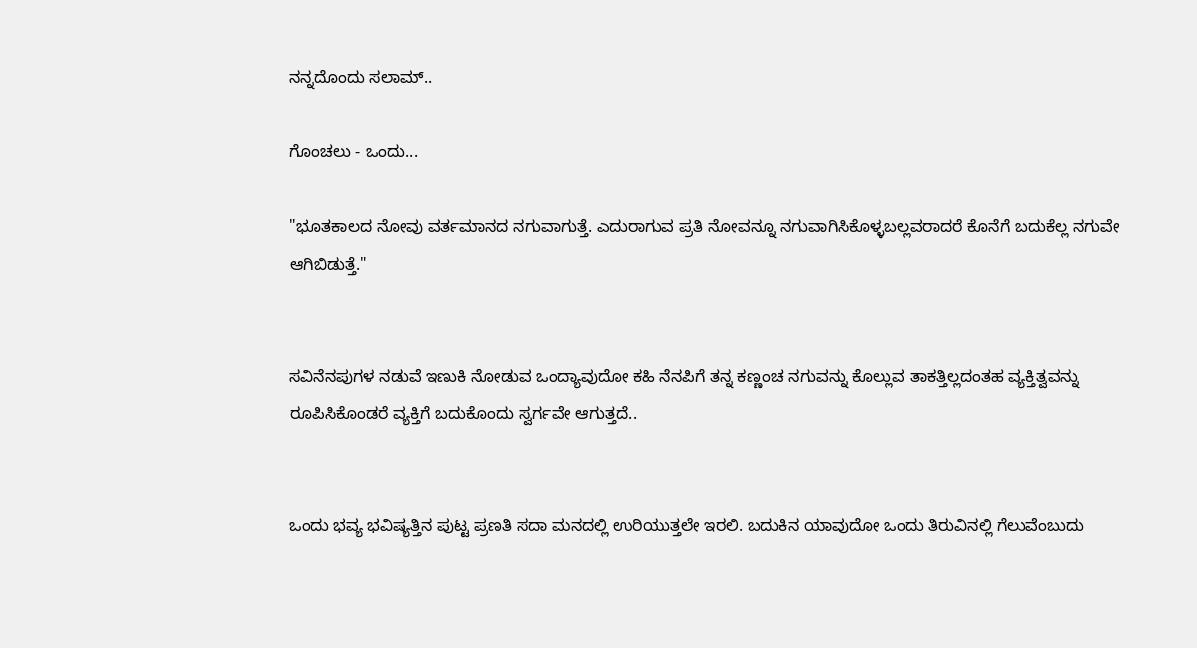ನನ್ನದೊಂದು ಸಲಾಮ್..

ಗೊಂಚಲು - ಒಂದು...

"ಭೂತಕಾಲದ ನೋವು ವರ್ತಮಾನದ ನಗುವಾಗುತ್ತೆ. ಎದುರಾಗುವ ಪ್ರತಿ ನೋವನ್ನೂ ನಗುವಾಗಿಸಿಕೊಳ್ಳಬಲ್ಲವರಾದರೆ ಕೊನೆಗೆ ಬದುಕೆಲ್ಲ ನಗುವೇ ಆಗಿಬಿಡುತ್ತೆ."


ಸವಿನೆನಪುಗಳ ನಡುವೆ ಇಣುಕಿ ನೋಡುವ ಒಂದ್ಯಾವುದೋ ಕಹಿ ನೆನಪಿಗೆ ತನ್ನ ಕಣ್ಣಂಚ ನಗುವನ್ನು ಕೊಲ್ಲುವ ತಾಕತ್ತಿಲ್ಲದಂತಹ ವ್ಯಕ್ತಿತ್ವವನ್ನು ರೂಪಿಸಿಕೊಂಡರೆ ವ್ಯಕ್ತಿಗೆ ಬದುಕೊಂದು ಸ್ವರ್ಗವೇ ಆಗುತ್ತದೆ..


ಒಂದು ಭವ್ಯ ಭವಿಷ್ಯತ್ತಿನ ಪುಟ್ಟ ಪ್ರಣತಿ ಸದಾ ಮನದಲ್ಲಿ ಉರಿಯುತ್ತಲೇ ಇರಲಿ. ಬದುಕಿನ ಯಾವುದೋ ಒಂದು ತಿರುವಿನಲ್ಲಿ ಗೆಲುವೆಂಬುದು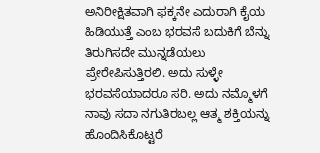ಅನಿರೀಕ್ಷಿತವಾಗಿ ಫಕ್ಕನೇ ಎದುರಾಗಿ ಕೈಯ ಹಿಡಿಯುತ್ತೆ ಎಂಬ ಭರವಸೆ ಬದುಕಿಗೆ ಬೆನ್ನು ತಿರುಗಿಸದೇ ಮುನ್ನಡೆಯಲು ಪ್ರೇರೇಪಿಸುತ್ತಿರಲಿ. ಅದು ಸುಳ್ಳೇ ಭರವಸೆಯಾದರೂ ಸರಿ. ಅದು ನಮ್ಮೊಳಗೆ ನಾವು ಸದಾ ನಗುತಿರಬಲ್ಲ ಆತ್ಮ ಶಕ್ತಿಯನ್ನು ಹೊಂದಿಸಿಕೊಟ್ಟರೆ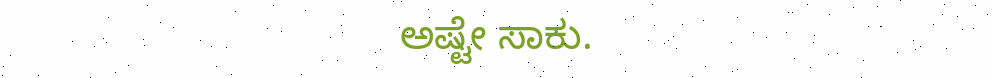ಅಷ್ಟೇ ಸಾಕು.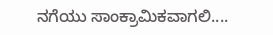ನಗೆಯು ಸಾಂಕ್ರಾಮಿಕವಾಗಲಿ....